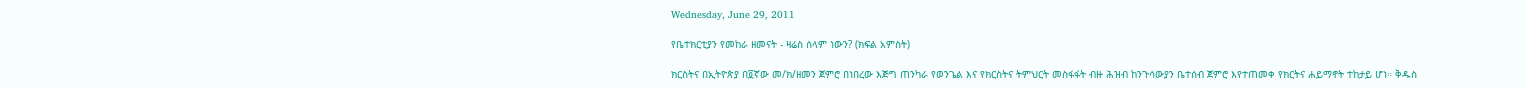Wednesday, June 29, 2011

የቤተክርቲያን የመከራ ዘመናት - ዛሬስ ሰላም ነውን? (ክፍል አምስት)

ክርስትና በኢትዮጵያ በ፬ኛው መ/ክ/ዘመን ጀምሮ በነበረው እጅግ ጠንካራ የወንጌል እና የክርስትና ትምህርት መስፋፋት ብዙ ሕዝብ ከንጉሳውያን ቤተሰብ ጀምሮ እየተጠመቀ የክርትና ሐይማኖት ተከታይ ሆነ። ቅዱስ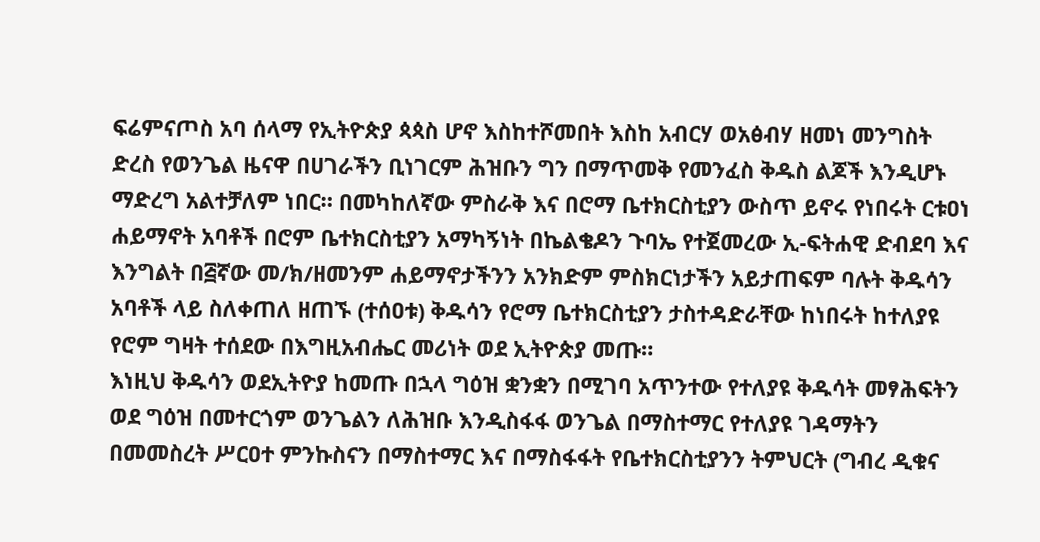ፍሬምናጦስ አባ ሰላማ የኢትዮጵያ ጳጳስ ሆኖ እስከተሾመበት እስከ አብርሃ ወአፅብሃ ዘመነ መንግስት ድረስ የወንጌል ዜናዋ በሀገራችን ቢነገርም ሕዝቡን ግን በማጥመቅ የመንፈስ ቅዱስ ልጆች እንዲሆኑ ማድረግ አልተቻለም ነበር። በመካከለኛው ምስራቅ እና በሮማ ቤተክርስቲያን ውስጥ ይኖሩ የነበሩት ርቱዐነ ሐይማኖት አባቶች በሮም ቤተክርስቲያን አማካኝነት በኬልቄዶን ጉባኤ የተጀመረው ኢ-ፍትሐዊ ድብደባ እና እንግልት በ፭ኛው መ/ክ/ዘመንም ሐይማኖታችንን አንክድም ምስክርነታችን አይታጠፍም ባሉት ቅዱሳን አባቶች ላይ ስለቀጠለ ዘጠኙ (ተሰዐቱ) ቅዱሳን የሮማ ቤተክርስቲያን ታስተዳድራቸው ከነበሩት ከተለያዩ የሮም ግዛት ተሰደው በእግዚአብሔር መሪነት ወደ ኢትዮጵያ መጡ።
እነዚህ ቅዱሳን ወደኢትዮያ ከመጡ በኋላ ግዕዝ ቋንቋን በሚገባ አጥንተው የተለያዩ ቅዱሳት መፃሕፍትን ወደ ግዕዝ በመተርጎም ወንጌልን ለሕዝቡ እንዲስፋፋ ወንጌል በማስተማር የተለያዩ ገዳማትን በመመስረት ሥርዐተ ምንኩስናን በማስተማር እና በማስፋፋት የቤተክርስቲያንን ትምህርት (ግብረ ዲቁና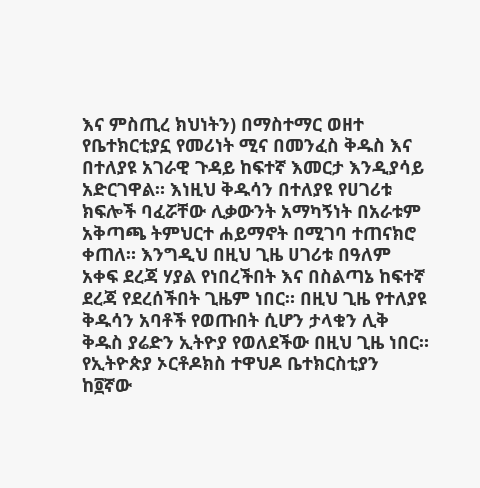እና ምስጢረ ክህነትን) በማስተማር ወዘተ የቤተክርቲያኗ የመሪነት ሚና በመንፈስ ቅዱስ እና በተለያዩ አገራዊ ጉዳይ ከፍተኛ እመርታ እንዲያሳይ አድርገዋል። እነዚህ ቅዱሳን በተለያዩ የሀገሪቱ ክፍሎች ባፈሯቸው ሊቃውንት አማካኝነት በአራቱም አቅጣጫ ትምህርተ ሐይማኖት በሚገባ ተጠናክሮ ቀጠለ። እንግዲህ በዚህ ጊዜ ሀገሪቱ በዓለም አቀፍ ደረጃ ሃያል የነበረችበት እና በስልጣኔ ከፍተኛ ደረጃ የደረሰችበት ጊዜም ነበር። በዚህ ጊዜ የተለያዩ ቅዱሳን አባቶች የወጡበት ሲሆን ታላቁን ሊቅ ቅዱስ ያሬድን ኢትዮያ የወለደችው በዚህ ጊዜ ነበር። የኢትዮጵያ ኦርቶዶክስ ተዋህዶ ቤተክርስቲያን ከ፬ኛው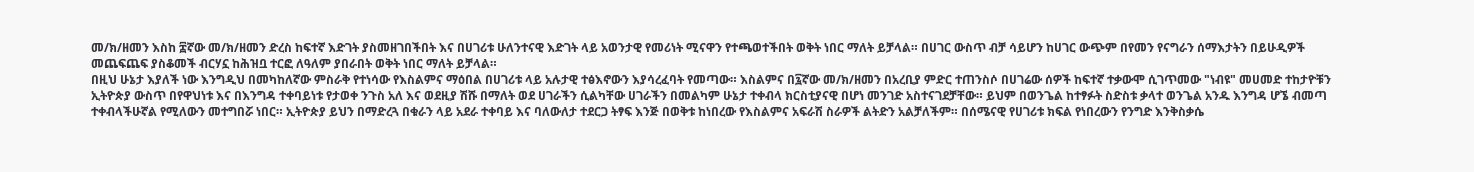መ/ክ/ዘመን እስከ ፰ኛው መ/ክ/ዘመን ድረስ ከፍተኛ እድገት ያስመዘገበችበት እና በሀገሪቱ ሁለንተናዊ እድገት ላይ አወንታዊ የመሪነት ሚናዋን የተጫወተችበት ወቅት ነበር ማለት ይቻላል። በሀገር ውስጥ ብቻ ሳይሆን ከሀገር ውጭም በየመን የናግራን ሰማእታትን በይሁዲዎች መጨፍጨፍ ያስቆመች ብርሃኗ ከሕዝቧ ተርፎ ለዓለም ያበራበት ወቅት ነበር ማለት ይቻላል።
በዚህ ሁኔታ እያለች ነው እንግዲህ በመካከለኛው ምስራቅ የተነሳው የእስልምና ማዕበል በሀገሪቱ ላይ አሉታዊ ተፅእኖውን እያሳረፈባት የመጣው። እስልምና በ፯ኛው መ/ክ/ዘመን በአረቢያ ምድር ተጠንስሶ በሀገሬው ሰዎች ከፍተኛ ተቃውሞ ሲገጥመው "ነብዩ" መሀመድ ተከታዮቹን ኢትዮጵያ ውስጥ በየዋህነቱ እና በእንግዳ ተቀባይነቱ የታወቀ ንጉስ አለ እና ወደዚያ ሽሹ በማለት ወደ ሀገራችን ሲልካቸው ሀገራችን በመልካም ሁኔታ ተቀብላ ክርስቲያናዊ በሆነ መንገድ አስተናገደቻቸው። ይህም በወንጌል ከተፃፉት ስድስቱ ቃላተ ወንጌል አንዱ እንግዳ ሆኜ ብመጣ ተቀብላችሁኛል የሚለውን መተግበሯ ነበር። ኢትዮጵያ ይህን በማድረጓ በቁራን ላይ አደራ ተቀባይ እና ባለውለታ ተደርጋ ትፃፍ እንጅ በወቅቱ ከነበረው የእስልምና አፍራሽ ስራዎች ልትድን አልቻለችም። በሰሜናዊ የሀገሪቱ ክፍል የነበረውን የንግድ እንቅስቃሴ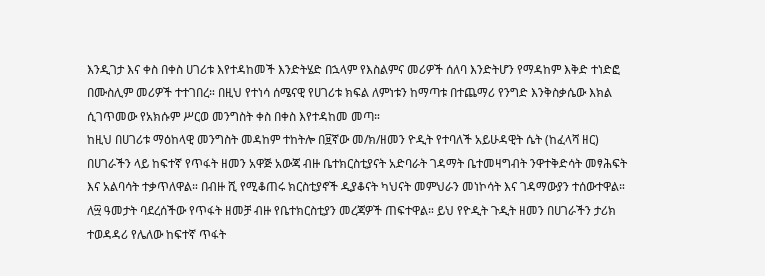እንዲገታ እና ቀስ በቀስ ሀገሪቱ እየተዳከመች እንድትሄድ በኋላም የእስልምና መሪዎች ሰለባ እንድትሆን የማዳከም እቅድ ተነድፎ በሙስሊም መሪዎች ተተገበረ። በዚህ የተነሳ ሰሜናዊ የሀገሪቱ ክፍል ለምነቱን ከማጣቱ በተጨማሪ የንግድ እንቅስቃሴው እክል ሲገጥመው የአክሱም ሥርወ መንግስት ቀስ በቀስ እየተዳከመ መጣ።
ከዚህ በሀገሪቱ ማዕከላዊ መንግስት መዳከም ተከትሎ በ፱ኛው መ/ክ/ዘመን ዮዲት የተባለች አይሁዳዊት ሴት (ከፈላሻ ዘር) በሀገራችን ላይ ከፍተኛ የጥፋት ዘመን አዋጅ አውጃ ብዙ ቤተክርስቲያናት አድባራት ገዳማት ቤተመዛግብት ንዋተቅድሳት መፃሕፍት እና አልባሳት ተቃጥለዋል። በብዙ ሺ የሚቆጠሩ ክርስቲያኖች ዲያቆናት ካህናት መምህራን መነኮሳት እና ገዳማውያን ተሰውተዋል። ለ፵ ዓመታት ባደረሰችው የጥፋት ዘመቻ ብዙ የቤተክርስቲያን መረጃዎች ጠፍተዋል። ይህ የዮዲት ጉዲት ዘመን በሀገራችን ታሪክ ተወዳዳሪ የሌለው ከፍተኛ ጥፋት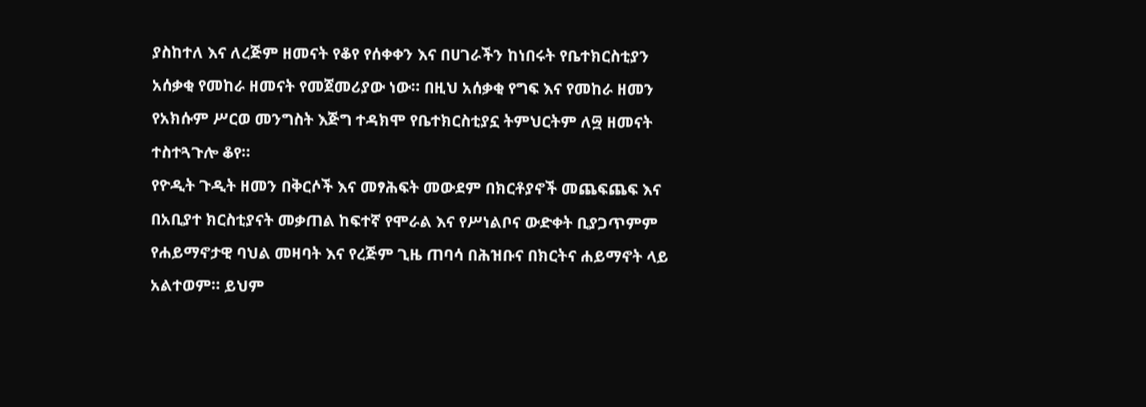ያስከተለ እና ለረጅም ዘመናት የቆየ የሰቀቀን እና በሀገራችን ከነበሩት የቤተክርስቲያን አሰቃቂ የመከራ ዘመናት የመጀመሪያው ነው። በዚህ አሰቃቂ የግፍ እና የመከራ ዘመን የአክሱም ሥርወ መንግስት እጅግ ተዳክሞ የቤተክርስቲያኗ ትምህርትም ለ፵ ዘመናት ተስተጓጉሎ ቆየ።
የዮዲት ጉዲት ዘመን በቅርሶች እና መፃሕፍት መውደም በክርቶያኖች መጨፍጨፍ እና በአቢያተ ክርስቲያናት መቃጠል ከፍተኛ የሞራል እና የሥነልቦና ውድቀት ቢያጋጥምም የሐይማኖታዊ ባህል መዛባት እና የረጅም ጊዜ ጠባሳ በሕዝቡና በክርትና ሐይማኖት ላይ አልተወም። ይህም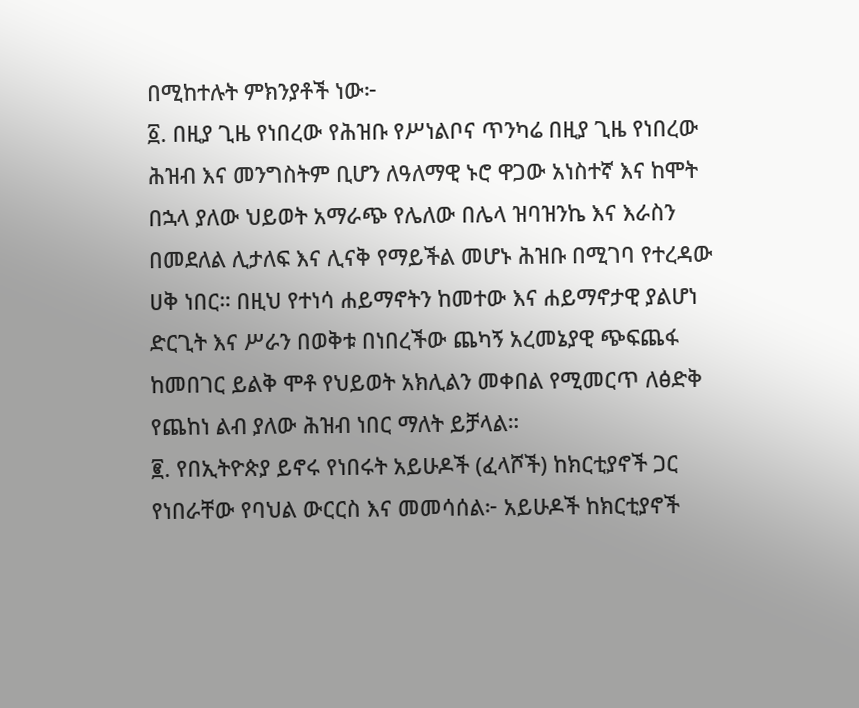በሚከተሉት ምክንያቶች ነው፦
፩. በዚያ ጊዜ የነበረው የሕዝቡ የሥነልቦና ጥንካሬ በዚያ ጊዜ የነበረው ሕዝብ እና መንግስትም ቢሆን ለዓለማዊ ኑሮ ዋጋው አነስተኛ እና ከሞት በኋላ ያለው ህይወት አማራጭ የሌለው በሌላ ዝባዝንኬ እና እራስን በመደለል ሊታለፍ እና ሊናቅ የማይችል መሆኑ ሕዝቡ በሚገባ የተረዳው ሀቅ ነበር። በዚህ የተነሳ ሐይማኖትን ከመተው እና ሐይማኖታዊ ያልሆነ ድርጊት እና ሥራን በወቅቱ በነበረችው ጨካኝ አረመኔያዊ ጭፍጨፋ ከመበገር ይልቅ ሞቶ የህይወት አክሊልን መቀበል የሚመርጥ ለፅድቅ የጨከነ ልብ ያለው ሕዝብ ነበር ማለት ይቻላል።
፪. የበኢትዮጵያ ይኖሩ የነበሩት አይሁዶች (ፈላሾች) ከክርቲያኖች ጋር የነበራቸው የባህል ውርርስ እና መመሳሰል፦ አይሁዶች ከክርቲያኖች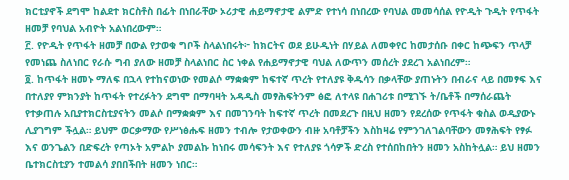ክርቲያኖች ደግሞ ከልደተ ክርስቶስ በፊት በነበራቸው ኦሪታዊ ሐይማኖታዊ ልምድ የተነሳ በነበረው የባህል መመሳሰል የዮዲት ጉዲት የጥፋት ዘመቻ የባህል አብዮት አልነበረውም።
፫. የዮዲት የጥፋት ዘመቻ በውል የታወቁ ግቦች ስላልነበሩት፦ ከክርትና ወደ ይሁዲነት በሃይል ለመቀየር ከመታሰቡ በቀር ከጭፍን ጥላቻ የመነጨ ስለነበር የራሱ ግብ ያለው ዘመቻ ስላልነበር ስር ነቀል የሐይማኖታዊ ባህል ለውጥን መሰረት ያደረገ አልነበረም።
፬. ከጥፋት ዘመኑ ማለፍ በኋላ የተከናወነው የመልሶ ማቋቋም ከፍተኛ ጥረት የተለያዩ ቅዱሳን በቃላቸው ያጠኑትን በብራና ላይ በመፃፍ እና በተለያየ ምክንያት ከጥፋት የተረፉትን ደግሞ በማባዛት አዳዲስ መፃሕፍትንም ፅፎ ለተላዩ በሐገሪቱ በሚገኙ ት/ቤቶች በማሰራጨት የተቃጠሉ አቢያተክርስቲያናትን መልሶ በማቋቋም እና በመገንባት ከፍተኛ ጥረት በመደረጉ በዚህ ዘመን የደረሰው የጥፋት ቁስል ወዲያውኑ ሊያገግም ችሏል። ይህም ወርቃማው የሥነፅሑፍ ዘመን ተብሎ የታወቀውን ብዙ አባቶቻችን እስከዛሬ የምንገለገልባቸውን መፃሕፍት የፃፉ እና ወንጌልን በድፍረት የጣኦት አምልኮ ያመልኩ ከነበሩ መሳፍንት እና የተለያዩ ጎሳዎች ድረስ የተሰበከበትን ዘመን አስከትሏል። ይህ ዘመን ቤተክርስቲያን ተመልሳ ያበበችበት ዘመን ነበር።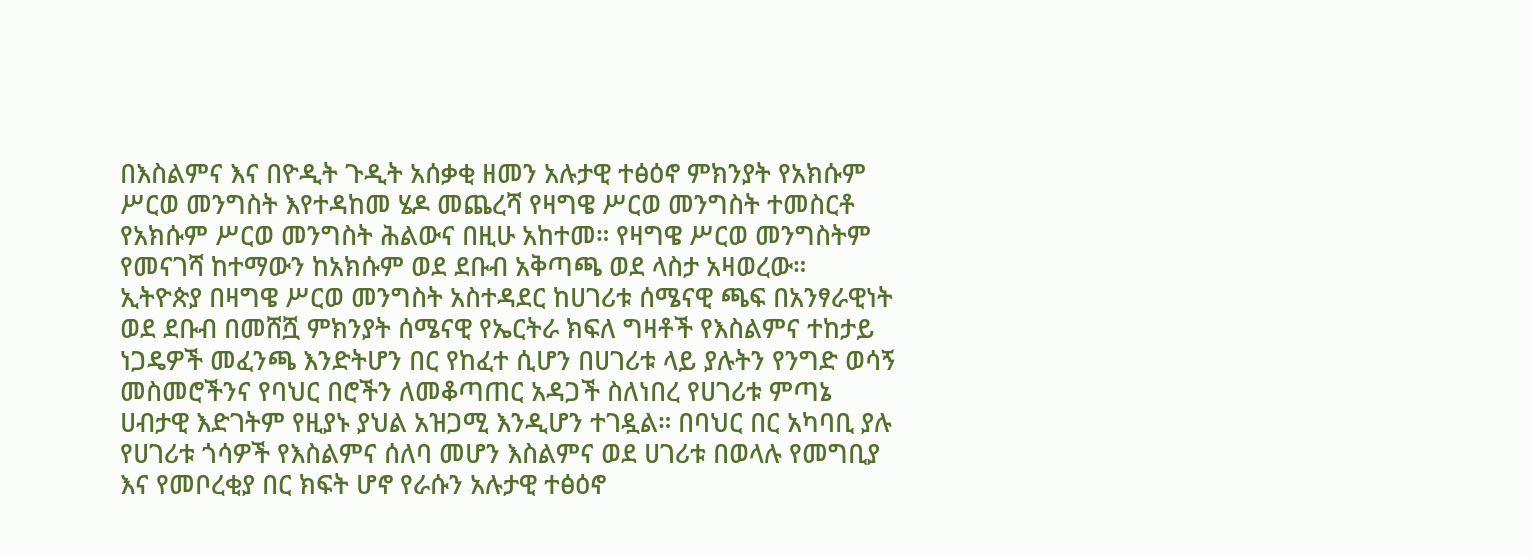በእስልምና እና በዮዲት ጉዲት አሰቃቂ ዘመን አሉታዊ ተፅዕኖ ምክንያት የአክሱም ሥርወ መንግስት እየተዳከመ ሄዶ መጨረሻ የዛግዌ ሥርወ መንግስት ተመስርቶ የአክሱም ሥርወ መንግስት ሕልውና በዚሁ አከተመ። የዛግዌ ሥርወ መንግስትም የመናገሻ ከተማውን ከአክሱም ወደ ደቡብ አቅጣጫ ወደ ላስታ አዛወረው።
ኢትዮጵያ በዛግዌ ሥርወ መንግስት አስተዳደር ከሀገሪቱ ሰሜናዊ ጫፍ በአንፃራዊነት ወደ ደቡብ በመሸሿ ምክንያት ሰሜናዊ የኤርትራ ክፍለ ግዛቶች የእስልምና ተከታይ ነጋዴዎች መፈንጫ እንድትሆን በር የከፈተ ሲሆን በሀገሪቱ ላይ ያሉትን የንግድ ወሳኝ መስመሮችንና የባህር በሮችን ለመቆጣጠር አዳጋች ስለነበረ የሀገሪቱ ምጣኔ ሀብታዊ እድገትም የዚያኑ ያህል አዝጋሚ እንዲሆን ተገዷል። በባህር በር አካባቢ ያሉ የሀገሪቱ ጎሳዎች የእስልምና ሰለባ መሆን እስልምና ወደ ሀገሪቱ በወላሉ የመግቢያ እና የመቦረቂያ በር ክፍት ሆኖ የራሱን አሉታዊ ተፅዕኖ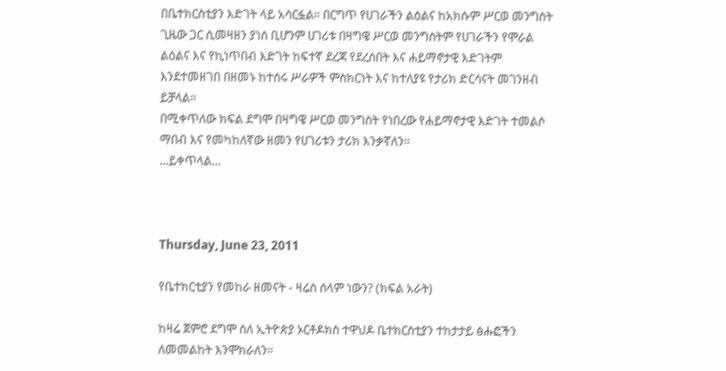በቤተክርስቲያን እድገት ላይ አሳርፏል። በርግጥ የሀገራችን ልዕልና ከአክሱም ሥርወ መንግስት ጊዜው ጋር ሲመዛዘን ያነሰ ቢሆንም ሀገሪቱ በዛግዌ ሥርወ መንግስትም የሀገራችን የሞራል ልዕልና እና የኪነጥበብ እድገት ከፍተኛ ደረጃ የደረሰበት እና ሐይማኖታዊ እድገትም እንደተመዘገበ በዘመኑ ከተሰሩ ሥራዎች ምስክርነት እና ከተለያዩ የታሪክ ድርሳናት መገንዘብ ይቻላል።
በሚቀጥለው ክፍል ደግሞ በዛግዌ ሥርወ መንግስት የነበረው የሐይማኖታዊ እድገት ተመልሶ ማበብ እና የመካከለኛው ዘመን የሀገሪቱን ታሪክ እንቃኛለን።
...ይቀጥላል…



Thursday, June 23, 2011

የቤተክርቲያን የመከራ ዘመናት - ዛሬስ ሰላም ነውን? (ክፍል አራት)

ከዛሬ ጀምሮ ደግሞ ስለ ኢትዮጵያ ኦርቶዶክስ ተዋህዶ ቤተክርስቲያን ተከታታይ ፅሑፎችን ለመመልከት እንሞክራለን።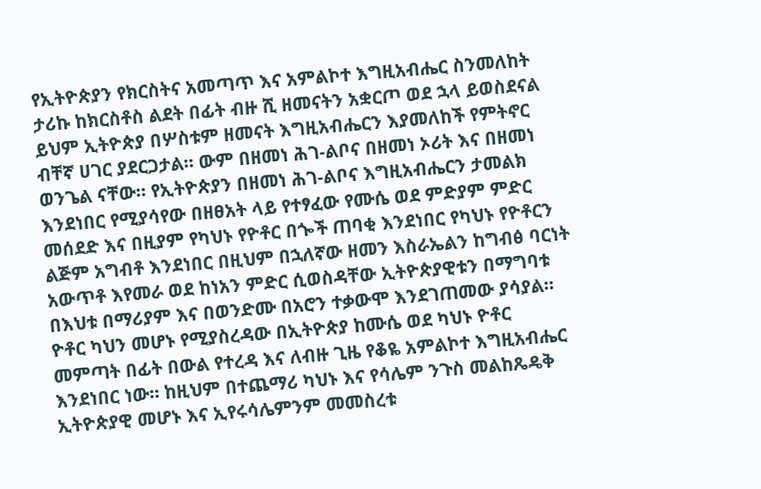የኢትዮጵያን የክርስትና አመጣጥ እና አምልኮተ እግዚአብሔር ስንመለከት ታሪኩ ከክርስቶስ ልደት በፊት ብዙ ሺ ዘመናትን አቋርጦ ወደ ኋላ ይወስደናል ይህም ኢትዮጵያ በሦስቱም ዘመናት እግዚአብሔርን እያመለከች የምትኖር ብቸኛ ሀገር ያደርጋታል። ውም በዘመነ ሕገ-ልቦና በዘመነ ኦሪት እና በዘመነ ወንጌል ናቸው። የኢትዮጵያን በዘመነ ሕገ-ልቦና እግዚአብሔርን ታመልክ እንደነበር የሚያሳየው በዘፀአት ላይ የተፃፈው የሙሴ ወደ ምድያም ምድር መሰደድ እና በዚያም የካህኑ የዮቶር በጐች ጠባቂ እንደነበር የካህኑ የዮቶርን ልጅም አግብቶ እንደነበር በዚህም በኋለኛው ዘመን እስራኤልን ከግብፅ ባርነት አውጥቶ እየመራ ወደ ከነአን ምድር ሲወስዳቸው ኢትዮጵያዊቱን በማግባቱ በእህቱ በማሪያም እና በወንድሙ በአሮን ተቃውሞ እንደገጠመው ያሳያል። ዮቶር ካህን መሆኑ የሚያስረዳው በኢትዮጵያ ከሙሴ ወደ ካህኑ ዮቶር መምጣት በፊት በውል የተረዳ እና ለብዙ ጊዜ የቆዬ አምልኮተ እግዚአብሔር እንደነበር ነው። ከዚህም በተጨማሪ ካህኑ እና የሳሌም ንጉስ መልከጼዴቅ ኢትዮጵያዊ መሆኑ እና ኢየሩሳሌምንም መመስረቱ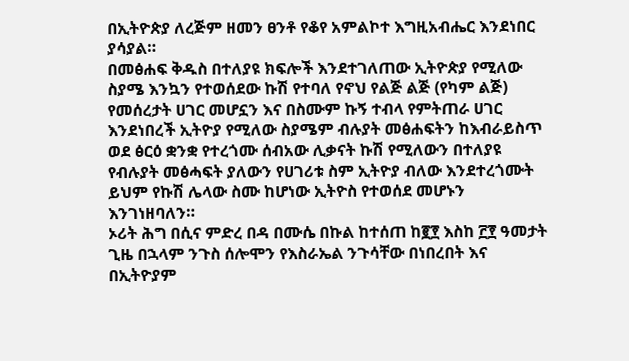በኢትዮጵያ ለረጅም ዘመን ፀንቶ የቆየ አምልኮተ እግዚአብሔር እንደነበር ያሳያል።
በመፅሐፍ ቅዱስ በተለያዩ ክፍሎች እንደተገለጠው ኢትዮጵያ የሚለው ስያሜ እንኳን የተወሰደው ኩሽ የተባለ የኖህ የልጅ ልጅ (የካም ልጅ) የመሰረታት ሀገር መሆኗን እና በስሙም ኩኝ ተብላ የምትጠራ ሀገር እንደነበረች ኢትዮያ የሚለው ስያሜም ብሉያት መፅሐፍትን ከእብራይስጥ ወደ ፅርዕ ቋንቋ የተረጎሙ ሰብአው ሊቃናት ኩሽ የሚለውን በተለያዩ የብሉያት መፅሓፍት ያለውን የሀገሪቱ ስም ኢትዮያ ብለው እንደተረጎሙት ይህም የኩሽ ሌላው ስሙ ከሆነው ኢትዮስ የተወሰደ መሆኑን እንገነዘባለን።
ኦሪት ሕግ በሲና ምድረ በዳ በሙሴ በኩል ከተሰጠ ከ፪፻ እስከ ፫፻ ዓመታት ጊዜ በኋላም ንጉስ ሰሎሞን የእስራኤል ንጉሳቸው በነበረበት እና በኢትዮያም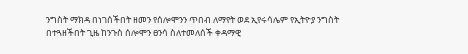ንግስት ማክዳ በነገሰችበት ዘመን የሰሎሞንን ጥበብ ለማየት ወደ ኢየሩሳሌም የኢትዮያ ንግስት በተጓዘችበት ጊዜ ከንጉስ ሰሎሞን ፀንሳ ስለተመለሰች ቀዳማዊ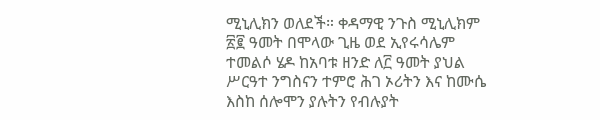ሚኒሊክን ወለደች። ቀዳማዊ ንጉስ ሚኒሊክም ፳፪ ዓመት በሞላው ጊዜ ወደ ኢየሩሳሌም ተመልሶ ሄዶ ከአባቱ ዘንድ ለ፫ ዓመት ያህል ሥርዓተ ንግስናን ተምሮ ሕገ ኦሪትን እና ከሙሴ እስከ ሰሎሞን ያሉትን የብሉያት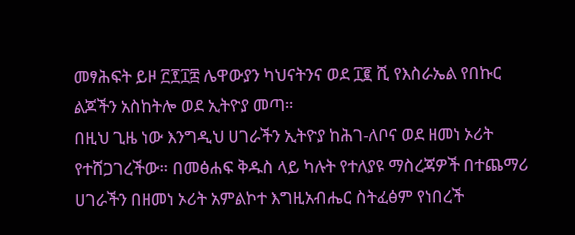መፃሕፍት ይዞ ፫፻፲፰ ሌዋውያን ካህናትንና ወደ ፲፪ ሺ የእስራኤል የበኩር ልጆችን አስከትሎ ወደ ኢትዮያ መጣ።
በዚህ ጊዜ ነው እንግዲህ ሀገራችን ኢትዮያ ከሕገ-ለቦና ወደ ዘመነ ኦሪት የተሸጋገረችው። በመፅሐፍ ቅዱስ ላይ ካሉት የተለያዩ ማስረጃዎች በተጨማሪ ሀገራችን በዘመነ ኦሪት አምልኮተ እግዚአብሔር ስትፈፅም የነበረች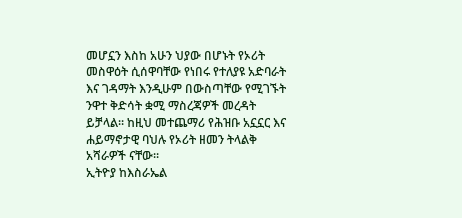መሆኗን እስከ አሁን ህያው በሆኑት የኦሪት መስዋዕት ሲሰዋባቸው የነበሩ የተለያዩ አድባራት እና ገዳማት እንዲሁም በውስጣቸው የሚገኙት ንዋተ ቅድሳት ቋሚ ማስረጃዎች መረዳት ይቻላል። ከዚህ መተጨማሪ የሕዝቡ አኗኗር እና ሐይማኖታዊ ባህሉ የኦሪት ዘመን ትላልቅ አሻራዎች ናቸው።
ኢትዮያ ከእስራኤል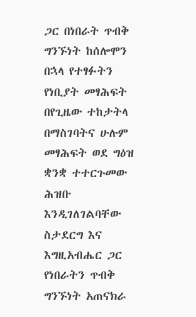ጋር በነበራት ጥብቅ ግንኙነት ከሰሎሞን በኋላ የተፃፉትን የነቢያት መፃሕፍት በየጊዜው ተከታትላ በማስገባትና ሁሉም መፃሕፍት ወደ ግዕዝ ቋንቋ ተተርጉመው ሕዝቡ እንዲገለገልባቸው ስታደርግ እና እግዚአብሔር ጋር የነበራትን ጥብቅ ግንኙነት አጠናክራ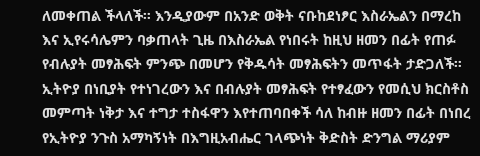ለመቀጠል ችላለች። እንዲያውም በአንድ ወቅት ናቡከደነፆር እስራኤልን በማረከ እና ኢየሩሳሌምን ባቃጠላት ጊዜ በእስራኤል የነበሩት ከዚህ ዘመን በፊት የጠፉ የብሉያት መፃሕፍት ምንጭ በመሆን የቅዱሳት መፃሕፍትን መጥፋት ታድጋለች።
ኢትዮያ በነቢያት የተነገረውን እና በብሉያት መፃሕፍት የተፃፈውን የመሲህ ክርስቶስ መምጣት ነቅታ እና ተግታ ተስፋዋን እየተጠባበቀች ሳለ ከብዙ ዘመን በፊት በነበረ የኢትዮያ ንጉስ አማካኝነት በእግዚአብሔር ገላጭነት ቅድስት ድንግል ማሪያም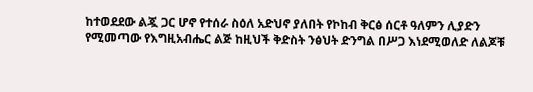ከተወደደው ልጇ ጋር ሆኖ የተሰራ ስዕለ አድህኖ ያለበት የኮከብ ቅርፅ ሰርቶ ዓለምን ሊያድን የሚመጣው የእግዚአብሔር ልጅ ከዚህች ቅድስት ንፅህት ድንግል በሥጋ እነደሚወለድ ለልጆቹ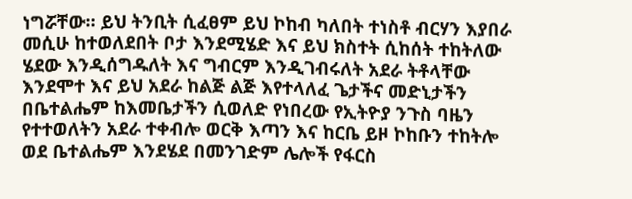ነግሯቸው። ይህ ትንቢት ሲፈፀም ይህ ኮከብ ካለበት ተነስቶ ብርሃን እያበራ መሲሁ ከተወለደበት ቦታ እንደሚሄድ እና ይህ ክስተት ሲከሰት ተከትለው ሄደው እንዲሰግዱለት እና ግብርም እንዲገብሩለት አደራ ትቶላቸው እንደሞተ እና ይህ አደራ ከልጅ ልጅ እየተላለፈ ጌታችና መድኒታችን በቤተልሔም ከእመቤታችን ሲወለድ የነበረው የኢትዮያ ንጉስ ባዜን የተተወለትን አደራ ተቀብሎ ወርቅ እጣን እና ከርቤ ይዞ ኮከቡን ተከትሎ ወደ ቤተልሔም እንደሄደ በመንገድም ሌሎች የፋርስ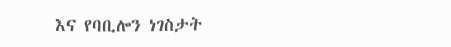እና የባቢሎን ነገስታት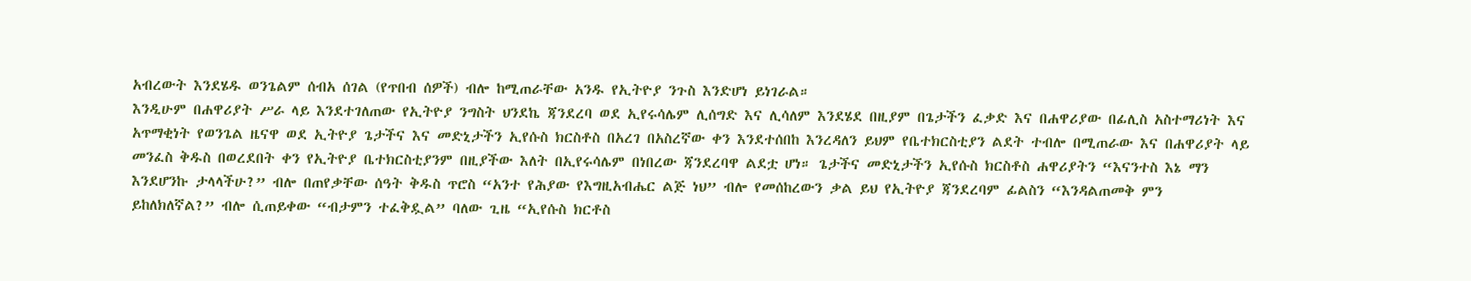አብረውት እንደሄዱ ወንጌልም ሰብአ ሰገል (የጥበብ ሰዎች) ብሎ ከሚጠራቸው አንዱ የኢትዮያ ንጉስ እንድሆነ ይነገራል።
እንዲሁም በሐዋሪያት ሥራ ላይ እንደተገለጠው የኢትዮያ ንግስት ህንደኬ ጃንደረባ ወደ ኢየሩሳሌም ሊሰግድ እና ሊሳለም እንደሄደ በዚያም በጌታችን ፈቃድ እና በሐዋሪያው በፊሊስ አስተማሪነት እና አጥማቂነት የወንጌል ዜናዋ ወደ ኢትዮያ ጌታችና እና መድኒታችን ኢየሱስ ክርስቶስ በአረገ በአስረኛው ቀን እንደተሰበከ እንረዳለን ይህም የቤተክርስቲያን ልደት ተብሎ በሚጠራው እና በሐዋሪያት ላይ መንፈስ ቅዱስ በወረደበት ቀን የኢትዮያ ቤተክርስቲያንም በዚያችው እለት በኢየሩሳሌም በነበረው ጃንደረባዋ ልደቷ ሆነ። ጌታችና መድኒታችን ኢየሱስ ክርስቶስ ሐዋሪያትን “እናንተስ እኔ ማን እንደሆንኩ ታላላችሁ?” ብሎ በጠየቃቸው ሰዓት ቅዱስ ጥሮስ “አንተ የሕያው የእግዚአብሔር ልጅ ነህ” ብሎ የመሰከረውን ቃል ይህ የኢትዮያ ጃንደረባም ፊልስን “እንዳልጠመቅ ምን ይከለክለኛል?” ብሎ ሲጠይቀው “ብታምን ተፈቅዷል” ባለው ጊዜ “ኢየሱስ ክርቶስ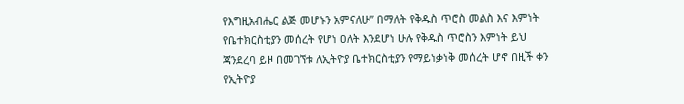የእግዚአብሔር ልጅ መሆኑን አምናለሁ” በማለት የቅዱስ ጥሮስ መልስ እና እምነት የቤተክርስቲያን መሰረት የሆነ ዐለት እንደሆነ ሁሉ የቅዱስ ጥሮስን እምነት ይህ ጃንደረባ ይዞ በመገኘቱ ለኢትዮያ ቤተክርስቲያን የማይነቃነቅ መሰረት ሆኖ በዚች ቀን የኢትዮያ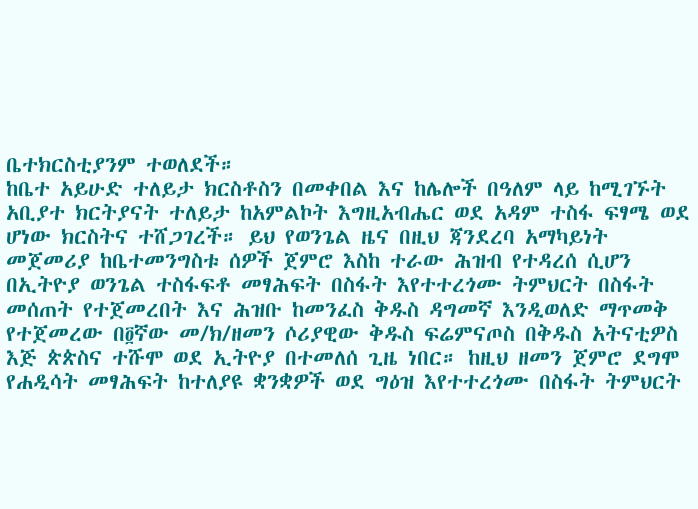ቤተክርስቲያንም ተወለደች።
ከቤተ አይሁድ ተለይታ ክርስቶስን በመቀበል እና ከሌሎች በዓለም ላይ ከሚገኙት አቢያተ ክርትያናት ተለይታ ከአምልኮት እግዚአብሔር ወደ አዳም ተስፋ ፍፃሜ ወደ ሆነው ክርስትና ተሸጋገረች። ይህ የወንጌል ዜና በዚህ ጃንደረባ አማካይነት መጀመሪያ ከቤተመንግስቱ ሰዎች ጀምሮ እስከ ተራው ሕዝብ የተዳረሰ ሲሆን በኢትዮያ ወንጌል ተስፋፍቶ መፃሕፍት በስፋት እየተተረጎሙ ትምህርት በስፋት መሰጠት የተጀመረበት እና ሕዝቡ ከመንፈስ ቅዱስ ዳግመኛ እንዲወለድ ማጥመቅ የተጀመረው በ፬ኛው መ/ክ/ዘመን ሶሪያዊው ቅዱስ ፍሬምናጦስ በቅዱስ አትናቲዎስ እጅ ጵጵስና ተሹሞ ወደ ኢትዮያ በተመለሰ ጊዜ ነበር። ከዚህ ዘመን ጀምሮ ደግሞ የሐዲሳት መፃሕፍት ከተለያዩ ቋንቋዎች ወደ ግዕዝ እየተተረጎሙ በስፋት ትምህርት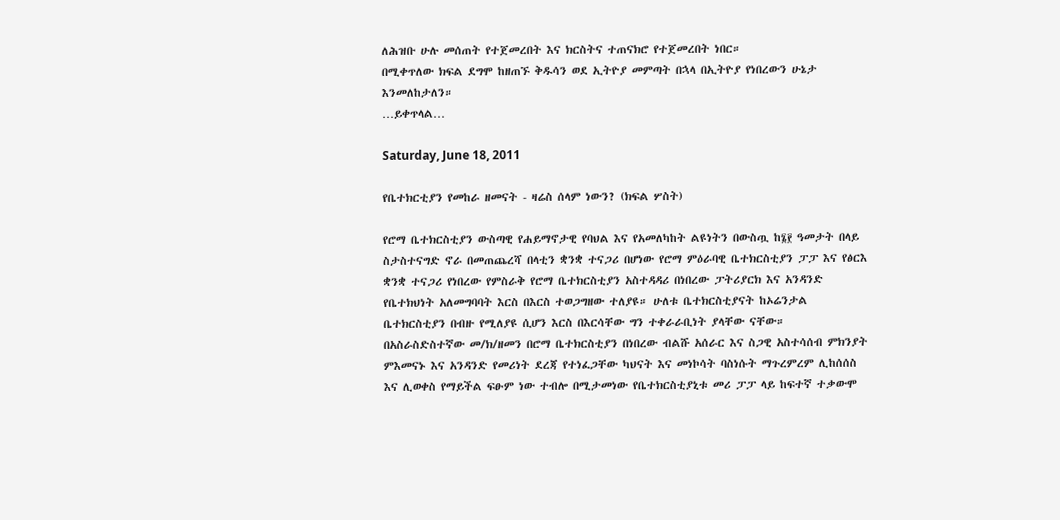ለሕዝቡ ሁሉ መሰጠት የተጀመረበት እና ክርስትና ተጠናክሮ የተጀመረበት ነበር።
በሚቀጥለው ክፍል ደግሞ ከዘጠኙ ቅዱሳን ወደ ኢትዮያ መምጣት በኋላ በኢትዮያ የነበረውን ሁኔታ እንመለከታለን።
…ይቀጥላል…

Saturday, June 18, 2011

የቤተክርቲያን የመከራ ዘመናት - ዛሬስ ሰላም ነውን? (ክፍል ሦስት)

የሮማ ቤተክርስቲያን ውስጣዊ የሐይማኖታዊ የባህል እና የአመለካከት ልዩነትን በውስጧ ከ፮፻ ዓመታት በላይ ስታስተናግድ ኖራ በመጠጨረሻ በላቲን ቋንቋ ተናጋሪ በሆነው የሮማ ምዕራባዊ ቤተክርስቲያን ፓፓ እና የፅርእ ቋንቋ ተናጋሪ የነበረው የምስራቅ የሮማ ቤተክርስቲያን አስተዳዳሪ በነበረው ፓትሪያርክ እና አንዳንድ የቤተክህነት አለመግባባት እርስ በእርስ ተወጋግዘው ተለያዩ። ሁለቱ ቤተክርስቲያናት ከኦሬንታል ቤተክርስቲያን በብዙ የሚለያዩ ሲሆን እርስ በእርሳቸው ግን ተቀራራቢነት ያላቸው ናቸው።
በአስራስድስተኛው መ/ክ/ዘመን በሮማ ቤተክርስቲያን በነበረው ብልሹ አሰራር እና ስጋዊ አስተሳሰብ ምክንያት ምእመናኑ እና አንዳንድ የመሪነት ደረጃ የተነፈጋቸው ካህናት እና መነኮሳት ባስነሱት ማጉረምረም ሊከሰሰስ እና ሊወቀስ የማይችል ፍፁም ነው ተብሎ በሚታመነው የቤተክርስቲያኒቱ መሪ ፓፓ ላይ ከፍተኛ ተቃውሞ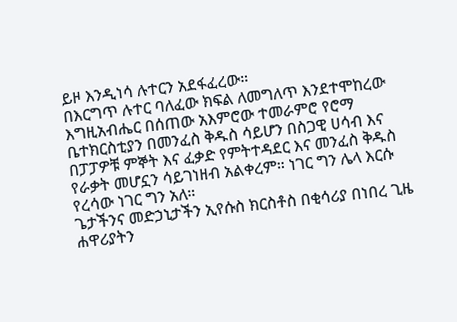ይዞ እንዲነሳ ሉተርን አደፋፈረው።
በእርግጥ ሉተር ባለፈው ክፍል ለመግለጥ እንደተሞከረው እግዚአብሔር በሰጠው አእምሮው ተመራምሮ የሮማ ቤተክርስቲያን በመንፈስ ቅዱስ ሳይሆን በስጋዊ ሀሳብ እና በፓፓዎቹ ምኞት እና ፈቃድ የምትተዳደር እና መንፈስ ቅዱስ የራቃት መሆኗን ሳይገነዘብ አልቀረም። ነገር ግን ሌላ እርሱ የረሳው ነገር ግን አለ።
ጌታችንና መድኃኒታችን ኢየሱስ ክርስቶስ በቂሳሪያ በነበረ ጊዜ ሐዋሪያትን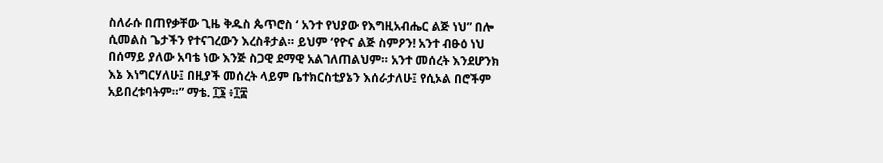ስለራሱ በጠየቃቸው ጊዜ ቅዱስ ጴጥሮስ ‘ አንተ የህያው የእግዚአብሔር ልጅ ነህ” በሎ ሲመልስ ጌታችን የተናገረውን እረስቶታል። ይህም ‘የዮና ልጅ ስምዖን! አንተ ብፁዕ ነህ በሰማይ ያለው አባቴ ነው እንጅ ስጋዊ ደማዊ አልገለጠልህም። አንተ መሰረት እንደሆንክ እኔ እነግርሃለሁ፤ በዚያች መሰረት ላይም ቤተክርስቲያኔን እሰራታለሁ፤ የሲኦል በሮችም አይበረቱባትም።” ማቴ. ፲፮ ፥፲፰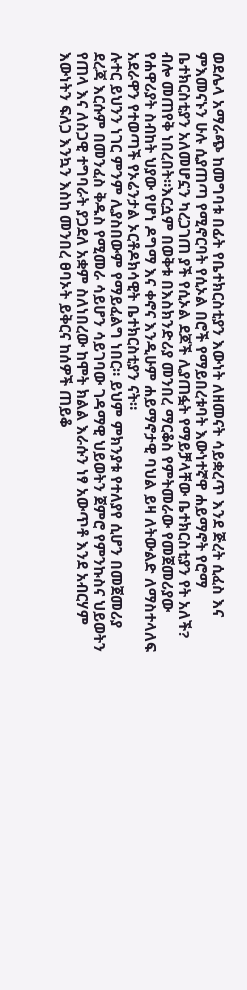ወደሌላ አማራጭ ከመግባቱ በፊት የቤተክርስቲያን እውነት ለዘመናት ሳይቋረጥ እንደ ጅረት ሲፈስ እና ምእመናኑን ሁሉ ሲያጠጣ የሚኖርባት የሲኦል በሮች የማይበረቱባት እውነተኛዋ ሐይማኖት የሮማ ቤተክርስቲያን አለመሆኗን ካረጋገጠ ያች የሲኦል ደጆች ሊያጠፏት የማይቻላቸው ቤተክርስቲያን የት አለች? ብሎ መጠየቅ ነበረበት።እርሷም በወቅቱ በእስክንድሪያ መንበረ ማርቆስ የምትመራው የመጀመሪያው የሐዋሪያት ስብከት ህያው የሆነ ዶግማ እና ቀኖና እንዲሁም ሐይማኖታዊ ባህል ይዛ ለትውልድ ለማስተላለፍ አደራዋን የተወጣች የኦሬንታል ኦርቶዶክሳዊት ቤተክርስቲያን ናት።
ሉተር ይህንን ነገር ምንም ሊያስበውም የማይፈልግ ነበር። ይህም ምክንያቱ የተለያየ ሲሆን በመጀመሪያ ደረጃ እርሱም በመንፈስ ቅዱስ የሚመራ ሳይሆን ሳይገባው ገዳማዊ ህይወትን ጀምሮ የምንኩስና ህይወትን የጠላ እና ለስጋዊ ተግባራት ያጋደለ አቋም ስለነበረው ከሞት ክልል እራሱን ነፃ አውጥቶ እንደ አብርሃም እውነትን ፍለጋ እንኳን እስከ መንበረ ፀባኦት ይቅርና ከሰዎች ጠይቆ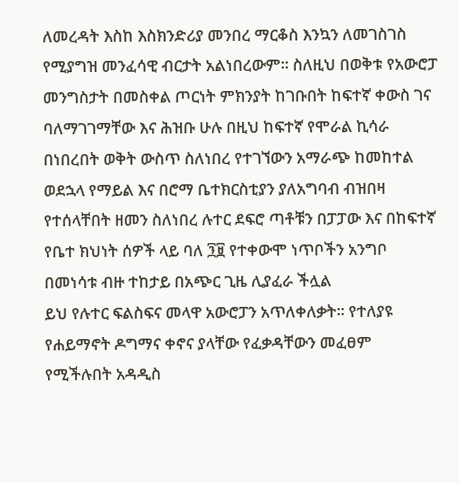ለመረዳት እስከ እስክንድሪያ መንበረ ማርቆስ እንኳን ለመገስገስ የሚያግዝ መንፈሳዊ ብርታት አልነበረውም። ስለዚህ በወቅቱ የአውሮፓ መንግስታት በመስቀል ጦርነት ምክንያት ከገቡበት ከፍተኛ ቀውስ ገና ባለማገገማቸው እና ሕዝቡ ሁሉ በዚህ ከፍተኛ የሞራል ኪሳራ በነበረበት ወቅት ውስጥ ስለነበረ የተገኘውን አማራጭ ከመከተል ወደኋላ የማይል እና በሮማ ቤተክርስቲያን ያለአግባብ ብዝበዛ የተሰላቸበት ዘመን ስለነበረ ሉተር ደፍሮ ጣቶቹን በፓፓው እና በከፍተኛ የቤተ ክህነት ሰዎች ላይ ባለ ፺፱ የተቀውሞ ነጥቦችን አንግቦ በመነሳቱ ብዙ ተከታይ በአጭር ጊዜ ሊያፈራ ችሏል
ይህ የሉተር ፍልስፍና መላዋ አውሮፓን አጥለቀለቃት። የተለያዩ የሐይማኖት ዶግማና ቀኖና ያላቸው የፈቃዳቸውን መፈፀም የሚችሉበት አዳዲስ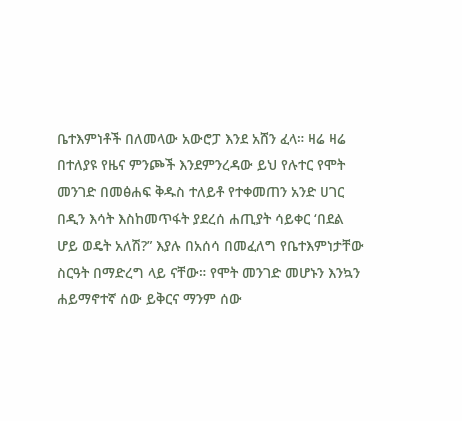ቤተእምነቶች በለመላው አውሮፓ እንደ አሸን ፈላ። ዛሬ ዛሬ በተለያዩ የዜና ምንጮች እንደምንረዳው ይህ የሉተር የሞት መንገድ በመፅሐፍ ቅዱስ ተለይቶ የተቀመጠን አንድ ሀገር በዲን እሳት እስከመጥፋት ያደረሰ ሐጢያት ሳይቀር ‘በደል ሆይ ወዴት አለሽ?” እያሉ በአሰሳ በመፈለግ የቤተእምነታቸው ስርዓት በማድረግ ላይ ናቸው። የሞት መንገድ መሆኑን እንኳን ሐይማኖተኛ ሰው ይቅርና ማንም ሰው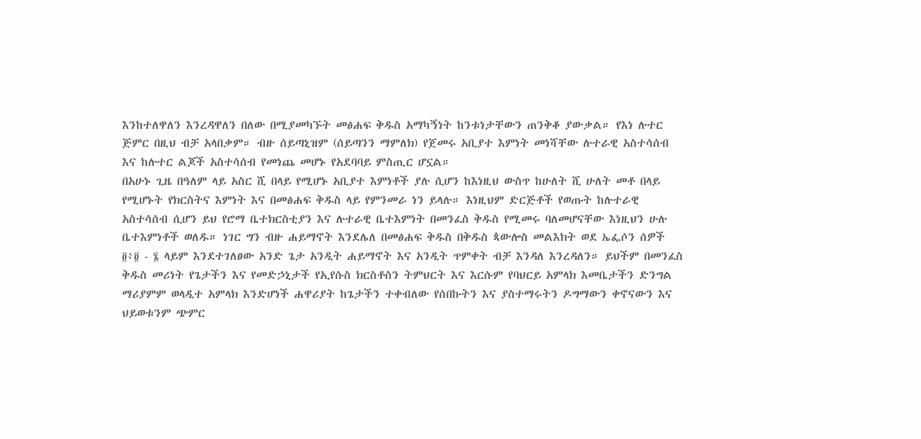እንከተለዋለን እንረዳዋለን በለው በሚያመካኙት መፅሐፍ ቅዱስ አማካኝነት ከንቱነታቸውን ጠንቅቆ ያውቃል። የእነ ሉተር ጅምር በዚህ ብቻ አላበቃም። ብዙ ሰይጣኒዝም (ሰይጣንን ማምለክ) የጀመሩ አቢያተ እምነት መነሻቸው ሉተራዊ አስተሳሰብ እና ከሉተር ልጆች አስተሳሰብ የመነጨ መሆኑ የአደባባይ ምስጢር ሆኗል።
በአሁኑ ጊዜ በዓለም ላይ አስር ሺ በላይ የሚሆኑ አቢያተ እምነቶች ያሉ ሲሆን ከእነዚህ ውስጥ ከሁለት ሺ ሁለት መቶ በላይ የሚሆኑት የክርስትና እምነት እና በመፅሐፍ ቅዱስ ላይ የምንመራ ነን ይላሉ። እነዚህም ድርጅቶች የወጡት ከሉተራዊ አስተሳሰብ ሲሆን ይህ የሮማ ቤተክርስቲያን እና ሉተራዊ ቤተእምነት በመንፈስ ቅዱስ የሚመሩ ባለመሆናቸው እነዚህን ሁሉ ቤተእምነቶች ወለዱ። ነገር ግን ብዙ ሐይማኖት እንደሌለ በመፅሐፍ ቅዱስ በቅዱስ ጳውሎስ መልእክት ወደ ኤፌሶን ሰዎች ፬፥፬ - ፮ ላይም እንደተገለፀው አንድ ጌታ አንዲት ሐይማኖት እና አንዲት ጥምቀት ብቻ እንዳለ እንረዳለን። ይህችም በመንፈስ ቅዱስ መሪነት የጌታችን እና የመድኃኒታች የኢየሱስ ክርስቶስን ትምህርት እና እርሱም የባህርይ አምላክ እመቤታችን ድንግል ማሪያምም ወላዲተ አምላክ እንድሆነች ሐዋሪያት ከጌታችን ተቀብለው የሰበኩትን እና ያስተማሩትን ዶግማውን ቀኖናውን እና ህይወቱንም ጭምር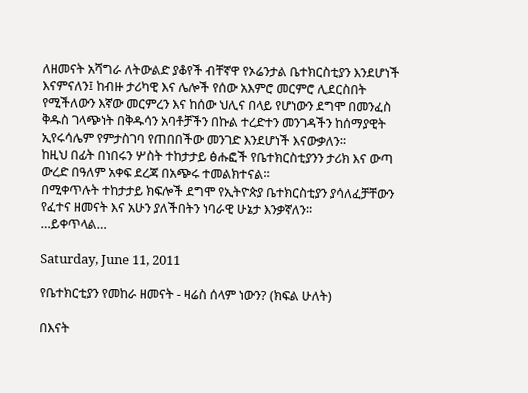ለዘመናት አሻግራ ለትውልድ ያቆየች ብቸኛዋ የኦሬንታል ቤተክርስቲያን እንደሆነች እናምናለን፤ ከብዙ ታሪካዊ እና ሌሎች የሰው አእምሮ መርምሮ ሊደርስበት የሚችለውን እኛው መርምረን እና ከሰው ህሊና በላይ የሆነውን ደግሞ በመንፈስ ቅዱስ ገላጭነት በቅዱሳን አባቶቻችን በኩል ተረድተን መንገዳችን ከሰማያዊት ኢየሩሳሌም የምታስገባ የጠበበችው መንገድ እንደሆነች እናውቃለን።
ከዚህ በፊት በነበሩን ሦስት ተከታታይ ፅሑፎች የቤተክርስቲያንን ታሪክ እና ውጣ ውረድ በዓለም አቀፍ ደረጃ በአጭሩ ተመልክተናል።
በሚቀጥሉት ተከታታይ ክፍሎች ደግሞ የኢትዮጵያ ቤተክርስቲያን ያሳለፈቻቸውን የፈተና ዘመናት እና አሁን ያለችበትን ነባራዊ ሁኔታ እንቃኛለን።
…ይቀጥላል…

Saturday, June 11, 2011

የቤተክርቲያን የመከራ ዘመናት - ዛሬስ ሰላም ነውን? (ክፍል ሁለት)

በእናት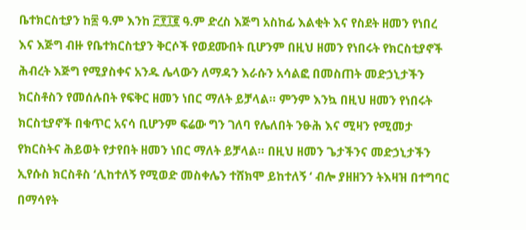ቤተክርስቲያን ከ፷ ዓ.ም እንከ ፫፻፲፪ ዓ.ም ድረስ እጅግ አስከፊ እልቂት እና የስደት ዘመን የነበረ እና እጅግ ብዙ የቤተክርስቲያን ቅርሶች የወደሙበት ቢሆንም በዚህ ዘመን የነበሩት የክርስቲያኖች ሕብረት እጅግ የሚያስቀና አንዱ ሌላውን ለማዳን እራሱን አሳልፎ በመስጠት መድኃኒታችን ክርስቶስን የመሰሉበት የፍቅር ዘመን ነበር ማለት ይቻላል። ምንም እንኳ በዚህ ዘመን የነበሩት ክርስቲያኖች በቁጥር አናሳ ቢሆንም ፍሬው ግን ገለባ የሌለበት ንፁሕ እና ሚዛን የሚመታ የክርስትና ሕይወት የታየበት ዘመን ነበር ማለት ይቻላል። በዚህ ዘመን ጌታችንና መድኃኒታችን ኢየሱስ ክርስቶስ ‘ሊከተለኝ የሚወድ መስቀሌን ተሸክሞ ይከተለኝ ‘ ብሎ ያዘዘንን ትእዛዝ በተግባር በማሳየት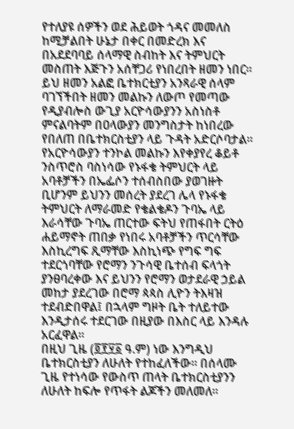የተለያዩ ሰዎችን ወደ ሕይወት ጎዳና መመለስ ከሚቻልበት ሁኔታ በቀር በመድረክ እና በአደደባባይ ሰላማዊ ስብከት እና ትምህርት መስጠት እጅጉን አሰቸጋሪ የነበረበት ዘመን ነበር።
ይህ ዘመን አልፎ ቤተክርቲያን አንጻራዊ ሰላም ባገኘችበት ዘመን መልኩን ለውጦ የመጣው የዲያብሎስ ውጊያ አርዮሳውያንን አስነስቶ ምናልባትም በዐላውያን መንግስታት ከነበረው የበለጠ በቤተክርስቲያን ላይ ጉዳት አድርሶባታል። የአርዮሳውያን ተንኮል መልኩን እየቀያየረ ቆይቶ ንስጥሮስ ባስነሳው የኑፋቄ ትምህርት ላይ አባቶቻችን በኤፌሶን ተሰብስበው ያወገዙት ቢሆንም ይህንን መሰረት ያደረገ ሌላ የኑፋቄ ትምህርት ለማራመድ የቄልቄዶን ጉባኤ ላይ እራሳቸው ጉባኤ ጠርተው ፍትህ የጠፋበት ርትዕ ሐይማኖት ጠበቃ የነበሩ አባቶቻችን ጥርሳቸው እስኪረግፍ ጺማቸው እስኪነጭ የግፍ ግፍ ተደርጎባቸው የሮማን ንጉሳዊ ቤተሰብ ፍላጎት ያንፀባረቀው እና ይህንን የሮማን ወታደራዊ ኃይል መከታ ያደረገው በሮማ ጳጳስ ሊዮን ትእዛዝ ተደብድበዋል፤ በኋላም ግዞት ቤት ተለይተው እንዲታሰሩ ተደርገው በዚያው በእስር ላይ እንዳሉ አርፈዋል።
በዚህ ጊዜ (፬፻፶፩ ዓ.ም) ነው እንግዲህ ቤተክርስቲያን ለሁለት የተከፈለችው። በሰላሙ ጊዜ የተነሳው የውስጥ ጠላት ቤተክርስቲያንን ለሁለት ከፍሎ የጥፋት ልጆችን መለመለ።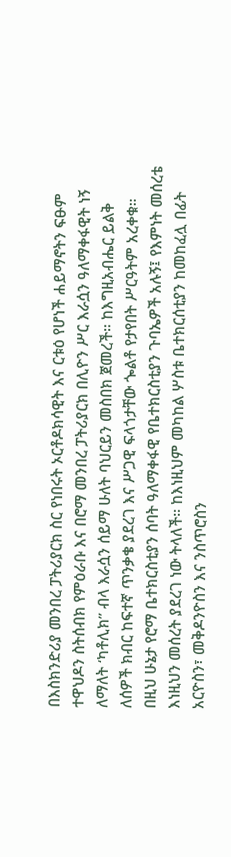በእስክንድሪያ መንበረ ፓትሪያርክ ስር የነበሩት ኦርቶዶክሳዊት እና ርቱዕ የሆነች ሐይማኖትን ፍፁም ተዋህዶን ስትሰብክ የምዕራቡ እና በሮማ መንበረ ፓትሪያርክ በሊዮን ሥር እራሷን ዓለማቀፋዊት ነኝ ለማለት ‘ካቶሊክ” ብላ እራሷን ሰይማ ሁለት ባህርይን መስበክ ጀመረች። ከእግዚአብሔር ይልቅ ለሰዎች ክብር ከፍተኛ ጥንቃቄ ያደረገ እና ሥጋዊ ፍላጎታቸው ጐልቶ የታየበት ሥርዓትም አረቀቁ።
በዚህ ሁኔታ የሮማ ቤተክርስቲያን ሰባት ዓለማቀፋዊ የቤተክርስቲያን ጉባኤዎች አሉኝ፤ የእምነት መሰረቴ እነዚህን መሰረት ያደረገ ነው ትላለች። ከእነዚህም መካከል ሦስቱ ቤተክርሰቲያን ከመከፈሏ በፊት አርዮስን፣ መቅዶንዮስን እና ንስጥሮስን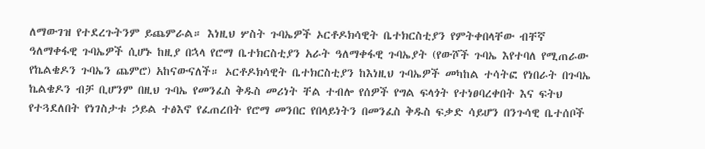ለማውገዝ የተደረጉትንም ይጨምራል። እነዚህ ሦስት ጉባኤዎች ኦርቶዶክሳዊት ቤተክርስቲያን የምትቀበላቸው ብቸኛ ዓለማቀፋዊ ጉባኤዎች ሲሆኑ ከዚያ በኋላ የሮማ ቤተክርስቲያን አራት ዓለማቀፋዊ ጉባኤያት (የውሾች ጉባኤ እየተባለ የሚጠራው የኬልቄዶን ጉባኤን ጨምሮ) አከናውናለች። ኦርቶዶክሳዊት ቤተክርስቲያን ከእነዚህ ጉባኤዎች መካከል ተሳትፎ የነበራት በጉባኤ ኬልቄዶን ብቻ ቢሆንም በዚህ ጉባኤ የመንፈስ ቅዱስ መሪነት ቸል ተብሎ የሰዎች የግል ፍላጎት የተነፀባረቀበት እና ፍትህ የተጓደለበት የነገስታቱ ኃይል ተፅእኖ የፈጠረበት የሮማ መንበር የበላይነትን በመንፈስ ቅዱስ ፍቃድ ሳይሆን በንጉሳዊ ቤተሰቦች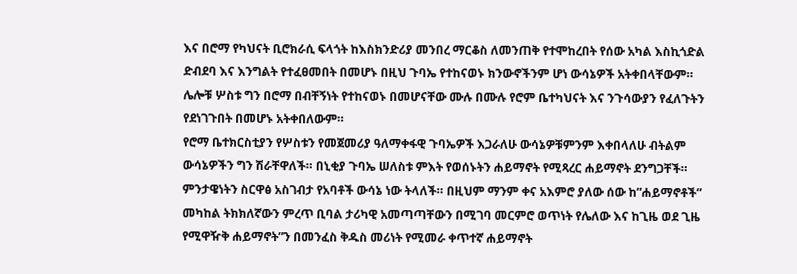እና በሮማ የካህናት ቢሮክራሲ ፍላጎት ከእስክንድሪያ መንበረ ማርቆስ ለመንጠቅ የተሞከረበት የሰው አካል እስኪጎድል ድብደባ እና እንግልት የተፈፀመበት በመሆኑ በዚህ ጉባኤ የተከናወኑ ክንውኖችንም ሆነ ውሳኔዎች አትቀበላቸውም። ሌሎቹ ሦስቱ ግን በሮማ በብቸኝነት የተከናወኑ በመሆናቸው ሙሉ በሙሉ የሮም ቤተካህናት እና ንጉሳውያን የፈለጉትን የደነገጉበት በመሆኑ አትቀበለውም።
የሮማ ቤተክርስቲያን የሦስቱን የመጀመሪያ ዓለማቀፋዊ ጉባኤዎች እጋራለሁ ውሳኔዎቹምንም እቀበላለሁ ብትልም ውሳኔዎችን ግን ሽራቸዋለች። በኒቂያ ጉባኤ ሠለስቱ ምእት የወሰኑትን ሐይማኖት የሚጻረር ሐይማኖት ደንግጋቸች። ምንታዌነትን ስርዋፅ አስገብታ የአባቶች ውሳኔ ነው ትላለች። በዚህም ማንም ቀና አእምሮ ያለው ሰው ከ”ሐይማኖቶች” መካከል ትክክለኛውን ምረጥ ቢባል ታሪካዊ አመጣጣቸውን በሚገባ መርምሮ ወጥነት የሌለው እና ከጊዜ ወደ ጊዜ የሚዋዥቅ ሐይማኖት”ን በመንፈስ ቅዱስ መሪነት የሚመራ ቀጥተኛ ሐይማኖት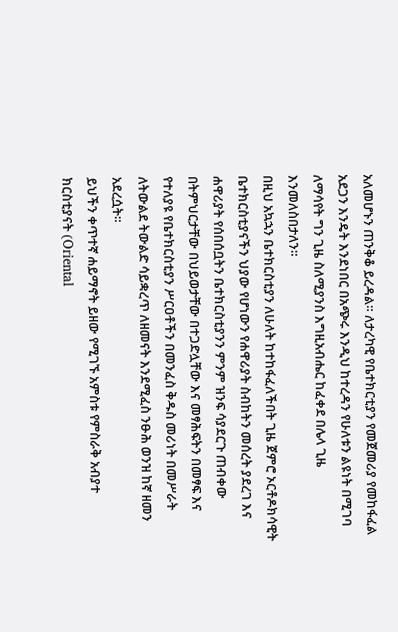አለመሆኑን ጠንቅቆ ይረዳል። ለታረካዊ የቤተክርቲያን የመጀመሪያ የመከፋፈል አደጋን እንዴት እንደነበር በአጭሩ እንዲህ ከተረዳን የሁለቱን ልዩነት በሚገባ ለማሳየት ግን ጊዜ ስለሚያንስ እግዚአብሔር ከፈቀደ በሌላ ጊዜ እንመለስበታለን።
በዚህ አኳኋን ቤተክርስቲያን ለሁለት ከተከፋፈለችበት ጊዜ ጀምሮ ኦርቶዶክሳዊት ቤተክርስቲያናችን ህያው የሆነውን የሐዋሪያት ስብከትን መሰረት ያደረገ እና ሐዋሪያት የሰበሰቧትን ቤተክርስቲያንን ምንም ዝንፍ ሳያደርጉ ጠብቀው በትምህርታቸው በህይወታቸው በተጋድሏቸው እና መፃሕፍትን በመፃፍ እና የተለያዩ የቤተክርስቲያን ሥርዐቶችን በመንፈስ ቅዱስ መሪነት በመሥራት ለትውልደ ትውልድ ሳይቋረጥ ለዘመናት እንደሚፈስ ንፁሕ ወንዝ ከኛ ዘመን አደረሷት።
ይህችን ቀጥተኛ ሐይማኖት ይዘው የሚገኙ አምስቱ የምስራቅ አብያተ ክርስቲያናት (Oriental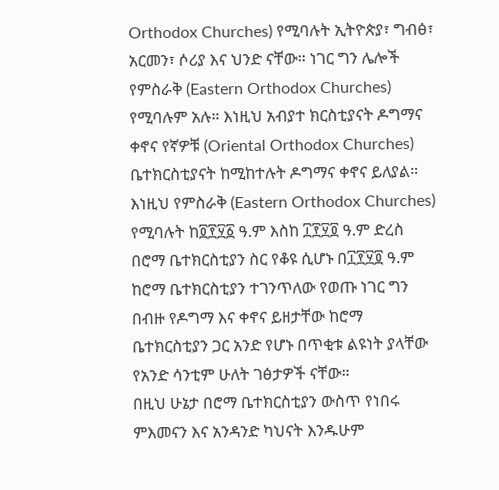Orthodox Churches) የሚባሉት ኢትዮጵያ፣ ግብፅ፣ አርመን፣ ሶሪያ እና ህንድ ናቸው። ነገር ግን ሌሎች የምስራቅ (Eastern Orthodox Churches) የሚባሉም አሉ። እነዚህ አብያተ ክርስቲያናት ዶግማና ቀኖና የኛዎቹ (Oriental Orthodox Churches) ቤተክርስቲያናት ከሚከተሉት ዶግማና ቀኖና ይለያል። እነዚህ የምስራቅ (Eastern Orthodox Churches) የሚባሉት ከ፬፻፶፩ ዓ.ም እስከ ፲፻፶፬ ዓ.ም ድረስ በሮማ ቤተክርስቲያን ስር የቆዩ ሲሆኑ በ፲፻፶፬ ዓ.ም ከሮማ ቤተክርስቲያን ተገንጥለው የወጡ ነገር ግን በብዙ የዶግማ እና ቀኖና ይዘታቸው ከሮማ ቤተክርስቲያን ጋር አንድ የሆኑ በጥቂቱ ልዩነት ያላቸው የአንድ ሳንቲም ሁለት ገፅታዎች ናቸው።
በዚህ ሁኔታ በሮማ ቤተክርስቲያን ውስጥ የነበሩ ምእመናን እና አንዳንድ ካህናት እንዱሁም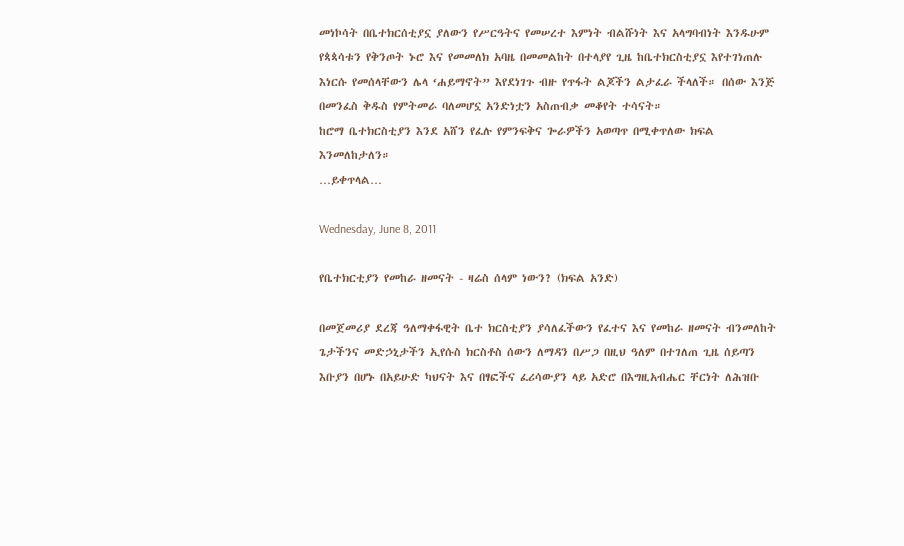መነኮሳት በቤተክርሰቲያኗ ያለውን የሥርዓትና የመሠረተ እምነት ብልሹነት እና አላግባብነት እንዱሁም የጳጳሳቱን የቅንጦት ኑሮ እና የመመለክ አባዜ በመመልከት በተላያየ ጊዜ ከቤተክርስቲያኗ እየተገነጠሉ እነርሱ የመሰላቸውን ሌላ ‘ሐይማኖት” እየደነገጉ ብዙ የጥፋት ልጆችን ልታፈራ ችላለች። በሰው እንጅ በመንፈስ ቅዱስ የምትመራ ባለመሆኗ አንድነቷን አስጠብቃ መቆየት ተሳናት።
ከሮማ ቤተክርስቲያን እንደ አሸን የፈሉ የምንፍቅና ጐራዎችን አወጣጥ በሚቀጥለው ክፍል እንመለከታለን።
…ይቀጥላል…

Wednesday, June 8, 2011

የቤተክርቲያን የመከራ ዘመናት - ዛሬስ ሰላም ነውን? (ክፍል አንድ)

በመጀመሪያ ደረጃ ዓለማቀፋዊት ቤተ ክርስቲያን ያሳለፈችውን የፈተና እና የመከራ ዘመናት ብንመለከት ጌታችንና መድኃኒታችን ኢየሱስ ክርስቶስ ሰውን ለማዳን በሥጋ በዚህ ዓለም በተገለጠ ጊዜ ሰይጣን እቡያን በሆኑ በአይሁድ ካህናት እና በፃፎችና ፈሪሳውያን ላይ አድሮ በእግዚአብሔር ቸርነት ለሕዝቡ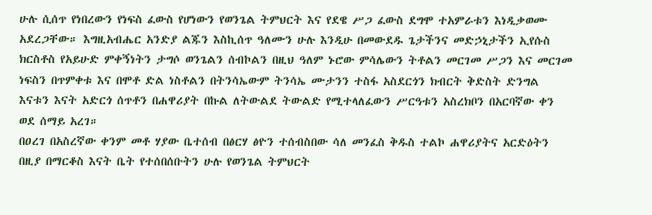ሁሉ ሲሰጥ የነበረውን የነፍስ ፈውስ የሆነውን የወንጌል ትምህርት እና የደዌ ሥጋ ፈውስ ደግሞ ተአምራቱን እነዲቃወሙ አደረጋቸው። እግዚአብሔር አንድያ ልጁን እስኪሰጥ ዓለሙን ሁሉ እንዲሁ በመውደዱ ጌታችንና መድኃኒታችን ኢየሱስ ክርስቶስ የአይሁድ ምቀኝነትን ታግሶ ወንጌልን ሰብኮልን በዚህ ዓለም ኑሮው ምሳሌውን ትቶልን መርገመ ሥጋን እና መርገመ ነፍስን በጥምቀቱ እና በሞቶ ድል ነስቶልን በትንሳኤውም ትንሳኤ ሙታንን ተስፋ አስደርጎን ክብርት ቅድስት ድንግል እናቱን እናት አድርጎ ሰጥቶን በሐዋሪያት በኩል ለትውልደ ትውልድ የሚተላለፈውን ሥርዓቱን አስረክቦን በአርባኛው ቀን ወደ ሰማይ አረገ።
በዐረገ በአስረኛው ቀንም መቶ ሃያው ቤተሰብ በፅርሃ ፅዮን ተሰብስበው ሳለ መንፈስ ቅዱስ ተልኮ ሐዋሪያትና አርድዕትን በዚያ በማርቆስ እናት ቤት የተሰበሰቡትን ሁሉ የወንጌል ትምህርት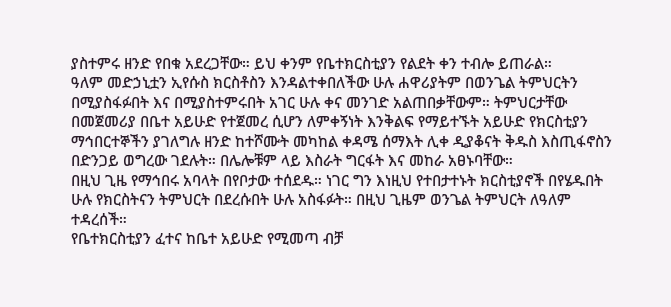ያስተምሩ ዘንድ የበቁ አደረጋቸው። ይህ ቀንም የቤተክርስቲያን የልደት ቀን ተብሎ ይጠራል።
ዓለም መድኃኒቷን ኢየሱስ ክርስቶስን እንዳልተቀበለችው ሁሉ ሐዋሪያትም በወንጌል ትምህርትን በሚያስፋፉበት እና በሚያስተምሩበት አገር ሁሉ ቀና መንገድ አልጠበቃቸውም። ትምህርታቸው በመጀመሪያ በቤተ አይሁድ የተጀመረ ሲሆን ለምቀኝነት እንቅልፍ የማይተኙት አይሁድ የክርስቲያን ማኅበርተኞችን ያገለግሉ ዘንድ ከተሾሙት መካከል ቀዳሜ ሰማእት ሊቀ ዲያቆናት ቅዱስ እስጢፋኖስን በድንጋይ ወግረው ገደሉት። በሌሎቹም ላይ እስራት ግርፋት እና መከራ አፀኑባቸው።
በዚህ ጊዜ የማኅበሩ አባላት በየቦታው ተሰደዱ። ነገር ግን እነዚህ የተበታተኑት ክርስቲያኖች በየሄዱበት ሁሉ የክርስትናን ትምህርት በደረሱበት ሁሉ አስፋፉት። በዚህ ጊዜም ወንጌል ትምህርት ለዓለም ተዳረሰች።
የቤተክርስቲያን ፈተና ከቤተ አይሁድ የሚመጣ ብቻ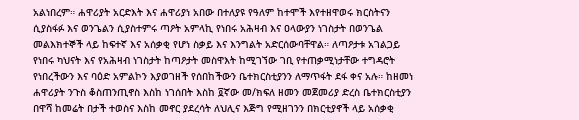አልነበረም። ሐዋሪያት አርድእት እና ሐዋሪያነ አበው በተለያዩ የዓለም ከተሞች እየተዘዋወሩ ክርስትናን ሲያስፋፉ እና ወንጌልን ሲያስተምሩ ጣዖት አምላኪ የነበሩ አሕዛብ እና ዐላውያን ነገስታት በወንጌል መልእክተኞች ላይ ከፍተኛ እና አሰቃቂ የሆነ ስቃይ እና እንግልት አድርሰውባቸዋል። ለጣዖታቱ አገልጋይ የነበሩ ካህናት እና የአሕዛብ ነገስታት ከጣዖታት መስዋእት ከሚገኘው ገቢ የተጠቃሚነታቸው ተግዳሮት የነበረችውን እና ባዕድ አምልኮን እያወገዘች የሰበከችውን ቤተክርስቲያንን ለማጥፋት ደፋ ቀና አሉ። ከዘመነ ሐዋሪያት ንጉስ ቆስጠንጢኖስ እስከ ነገሰበት እስከ ፬ኛው መ/ክፍለ ዘመን መጀመሪያ ድረስ ቤተክርስቲያን በዋሻ ከመሬት በታች ተወስና እስከ መኖር ያደረሳት ለህሊና እጅግ የሚዘገንን በክርቲያኖች ላይ አሰቃቂ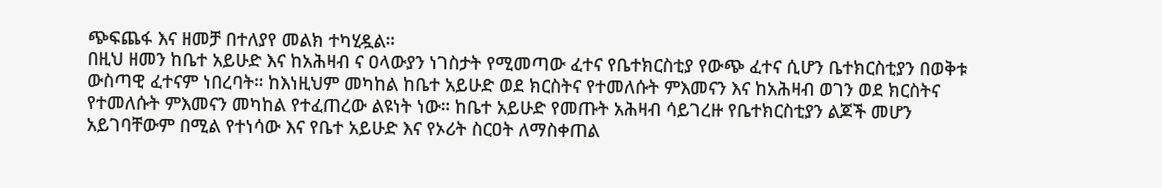ጭፍጨፋ እና ዘመቻ በተለያየ መልክ ተካሂዷል።
በዚህ ዘመን ከቤተ አይሁድ እና ከአሕዛብ ና ዐላውያን ነገስታት የሚመጣው ፈተና የቤተክርስቲያ የውጭ ፈተና ሲሆን ቤተክርስቲያን በወቅቱ ውስጣዊ ፈተናም ነበረባት። ከእነዚህም መካከል ከቤተ አይሁድ ወደ ክርስትና የተመለሱት ምእመናን እና ከአሕዛብ ወገን ወደ ክርስትና የተመለሱት ምእመናን መካከል የተፈጠረው ልዩነት ነው። ከቤተ አይሁድ የመጡት አሕዛብ ሳይገረዙ የቤተክርስቲያን ልጆች መሆን አይገባቸውም በሚል የተነሳው እና የቤተ አይሁድ እና የኦሪት ስርዐት ለማስቀጠል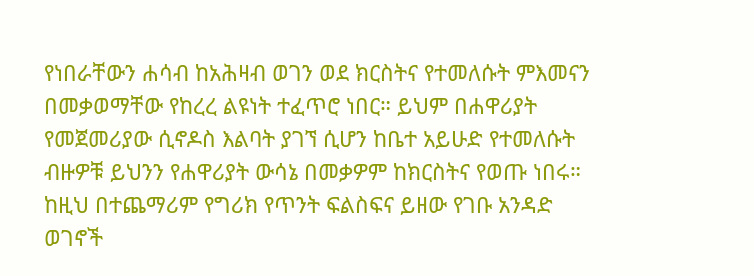የነበራቸውን ሐሳብ ከአሕዛብ ወገን ወደ ክርስትና የተመለሱት ምእመናን በመቃወማቸው የከረረ ልዩነት ተፈጥሮ ነበር። ይህም በሐዋሪያት የመጀመሪያው ሲኖዶስ እልባት ያገኘ ሲሆን ከቤተ አይሁድ የተመለሱት ብዙዎቹ ይህንን የሐዋሪያት ውሳኔ በመቃዎም ከክርስትና የወጡ ነበሩ።
ከዚህ በተጨማሪም የግሪክ የጥንት ፍልስፍና ይዘው የገቡ አንዳድ ወገኖች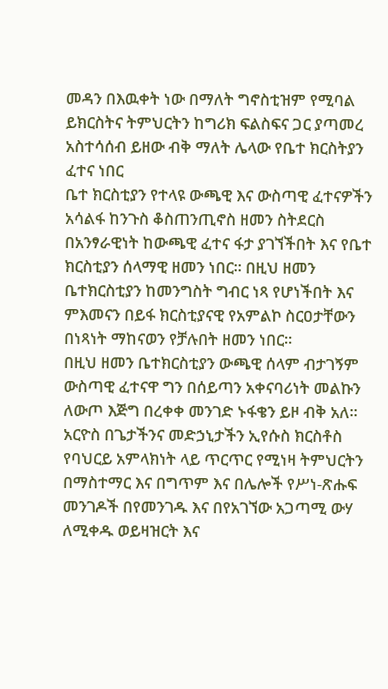መዳን በእዉቀት ነው በማለት ግኖስቲዝም የሚባል ይክርስትና ትምህርትን ከግሪክ ፍልስፍና ጋር ያጣመረ አስተሳሰብ ይዘው ብቅ ማለት ሌላው የቤተ ክርስትያን ፈተና ነበር
ቤተ ክርስቲያን የተላዩ ውጫዊ እና ውስጣዊ ፈተናዎችን አሳልፋ ከንጉስ ቆስጠንጢኖስ ዘመን ስትደርስ በአንፃራዊነት ከውጫዊ ፈተና ፋታ ያገኘችበት እና የቤተ ክርስቲያን ሰላማዊ ዘመን ነበር። በዚህ ዘመን ቤተክርስቲያን ከመንግስት ግብር ነጻ የሆነችበት እና ምእመናን በይፋ ክርስቲያናዊ የአምልኮ ስርዐታቸውን በነጻነት ማከናወን የቻሉበት ዘመን ነበር።
በዚህ ዘመን ቤተክርስቲያን ውጫዊ ሰላም ብታገኝም ውስጣዊ ፈተናዋ ግን በሰይጣን አቀናባሪነት መልኩን ለውጦ እጅግ በረቀቀ መንገድ ኑፋቄን ይዞ ብቅ አለ። አርዮስ በጌታችንና መድኃኒታችን ኢየሱስ ክርስቶስ የባህርይ አምላክነት ላይ ጥርጥር የሚነዛ ትምህርትን በማስተማር እና በግጥም እና በሌሎች የሥነ-ጽሑፍ መንገዶች በየመንገዱ እና በየአገኘው አጋጣሚ ውሃ ለሚቀዱ ወይዛዝርት እና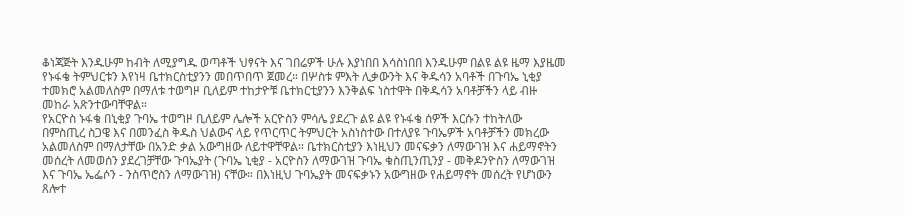ቆነጃጅት እንዱሁም ከብት ለሚያግዱ ወጣቶች ህፃናት እና ገበሬዎች ሁሉ እያነበበ እሳስነበበ እንዱሁም በልዩ ልዩ ዜማ እያዜመ የኑፋቄ ትምህርቱን እየነዛ ቤተክርስቲያንን መበጥበጥ ጀመረ። በሦስቱ ምእት ሊቃውንት እና ቅዱሳን አባቶች በጉባኤ ኒቂያ ተመክሮ አልመለስም በማለቱ ተወግዞ ቢለይም ተከታዮቹ ቤተክርቲያንን እንቅልፍ ነስተዋት በቅዱሳን አባቶቻችን ላይ ብዙ መከራ አጽንተውባቸዋል።
የአርዮስ ኑፋቄ በኒቂያ ጉባኤ ተወግዞ ቢለይም ሌሎች አርዮስን ምሳሌ ያደረጉ ልዩ ልዩ የኑፋቄ ሰዎች እርሱን ተከትለው በምስጢረ ስጋዌ እና በመንፈስ ቅዱስ ህልውና ላይ የጥርጥር ትምህርት አስነስተው በተለያዩ ጉባኤዎች አባቶቻችን መክረው አልመለስም በማለታቸው በአንድ ቃል አውግዘው ለይተዋቸዋል። ቤተክርስቲያን እነዚህን መናፍቃን ለማውገዝ እና ሐይማኖትን መሰረት ለመወሰን ያደረገቻቸው ጉባኤያት (ጉባኤ ኒቂያ - አርዮስን ለማውገዝ ጉባኤ ቁስጢንጢንያ - መቅዶንዮስን ለማውገዝ እና ጉባኤ ኤፌሶን - ንስጥሮስን ለማውገዝ) ናቸው። በእነዚህ ጉባኤያት መናፍቃኑን አውግዘው የሐይማኖት መሰረት የሆነውን ጸሎተ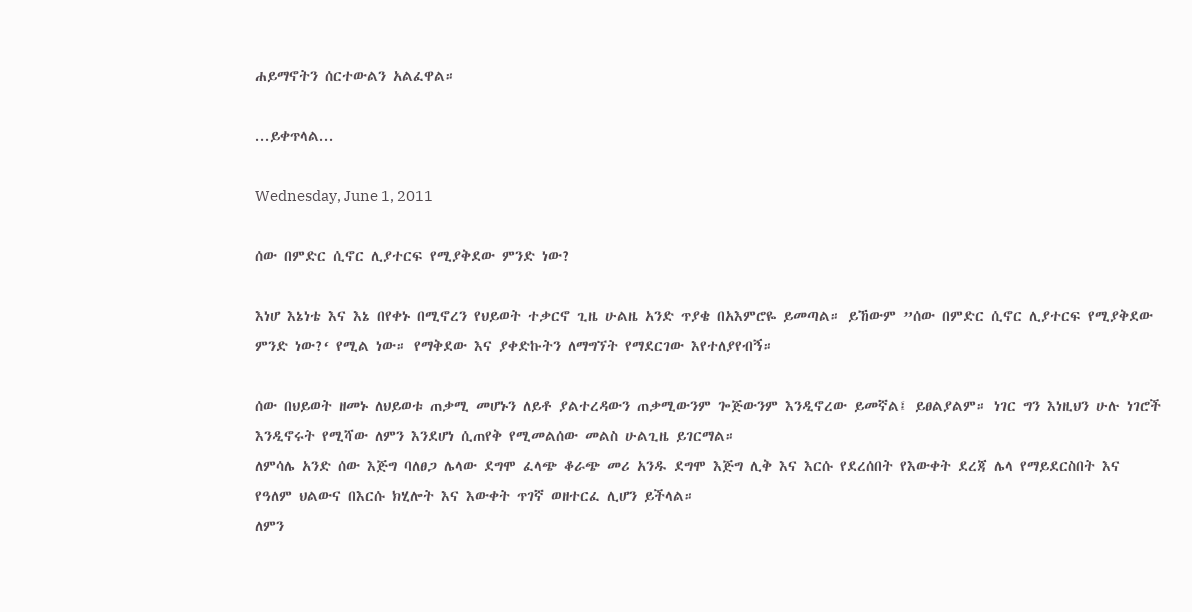ሐይማኖትን ሰርተውልን አልፈዋል።

...ይቀጥላል...

Wednesday, June 1, 2011

ሰው በምድር ሲኖር ሊያተርፍ የሚያቅደው ምንድ ነው?

እነሆ እኔነቴ እና እኔ በየቀኑ በሚኖረን የህይወት ተቃርኖ ጊዜ ሁልዜ አንድ ጥያቄ በአእምሮዬ ይመጣል። ይኸውም ”ሰው በምድር ሲኖር ሊያተርፍ የሚያቅደው ምንድ ነው?‘ የሚል ነው። የማቅደው እና ያቀድኩትን ለማግኘት የማደርገው እየተለያየብኝ።

ሰው በህይወት ዘመኑ ለህይወቱ ጠቃሚ መሆኑን ለይቶ ያልተረዳውን ጠቃሚውንም ጐጅውንም እንዲኖረው ይመኛል፤ ይፀልያልም። ነገር ግን እነዚህን ሁሉ ነገሮች እንዲኖሩት የሚሻው ለምን እንደሆነ ሲጠየቅ የሚመልሰው መልስ ሁልጊዜ ይገርማል።
ለምሳሌ አንድ ሰው እጅግ ባለፀጋ ሌላው ደግሞ ፈላጭ ቆራጭ መሪ አንዱ ደግሞ እጅግ ሊቅ እና እርሱ የደረሰበት የእውቀት ደረጃ ሌላ የማይደርስበት እና የዓለም ህልውና በእርሱ ክሂሎት እና እውቀት ጥገኛ ወዘተርፈ ሊሆን ይችላል።
ለምን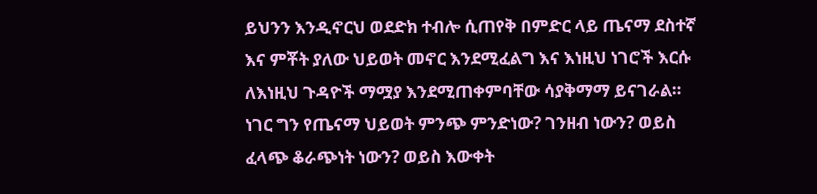ይህንን እንዲኖርህ ወደድክ ተብሎ ሲጠየቅ በምድር ላይ ጤናማ ደስተኛ እና ምቾት ያለው ህይወት መኖር እንደሚፈልግ እና እነዚህ ነገሮች እርሱ ለእነዚህ ጉዳዮች ማሟያ እንደሚጠቀምባቸው ሳያቅማማ ይናገራል።
ነገር ግን የጤናማ ህይወት ምንጭ ምንድነው? ገንዘብ ነውን? ወይስ ፈላጭ ቆራጭነት ነውን? ወይስ እውቀት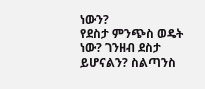ነውን?
የደስታ ምንጭስ ወዴት ነው? ገንዘብ ደስታ ይሆናልን? ስልጣንስ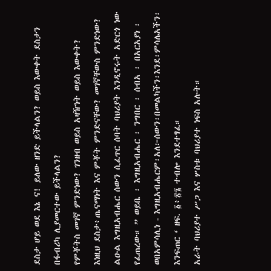ደስታ ሆይ ወደ እኔ ና! ይለው ዘንድ ይችላልን? ወይስ እውቀት ደስታን በፋብሪካ ሊያመርተው ይችላልን?
የምቾትስ መገኛ ምንድነው? ገንዘብ ወይስ አዛዥነት ወይስ እውቀት?
እነዚህ ደስታ፥ጤናማነት እና ምቾት ምንድናቸው? መገኛቸውስ ምንድነው?
ልዑል እግዚአብሔር ሰውን ሲፈጥር ሰባት ባህሪያት እንዲኖሩት አድርጎ ነው የፈጠረው። ” ወይቤ ፡ እግዚአብሔር ፡ ንግበር ፡ ሰብአ ፡ በአርአያነ ፡ ወበአምሳሊነ - እግዚአብሔርም፡አለ፦ሰውን፡በመልካችን፡እንደ፡ምሳሌአችን፡እንፍጠር ‘ ዘፍ. ፩፥፳፮ ተብሎ እንደተፃፈ።
አራት ባህሪያተ ሥጋ እና ሦስቱ ባህሪያተ ነፍስ አሉት።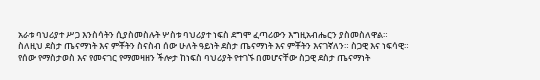አራቱ ባህሪያተ ሥጋ እንስሳትን ሲያስመስሉት ሦስቱ ባህሪያተ ነፍስ ደግሞ ፈጣሪውን እግዚአብሔርን ያስመስለዋል። ስለዚህ ደስታ ጤናማነት እና ምቾትን ስናስብ ሰው ሁለት ዓይነት ደስታ ጤናማነት እና ምቾትን እናገኛለን። ስጋዊ እና ነፍሳዊ።
የሰው የማስታወስ እና የመናገር የማመዛዘን ችሎታ ከነፍስ ባህሪያት የተገኙ በመሆናቸው ስጋዊ ደስታ ጤናማነት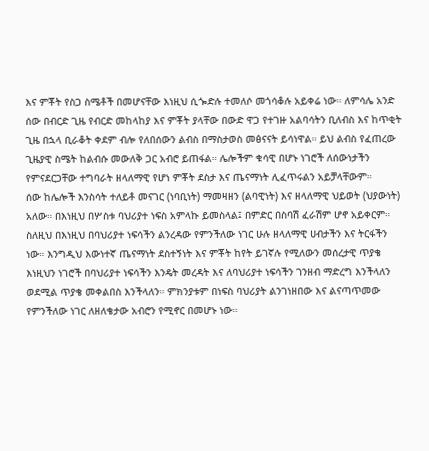እና ምቾት የስጋ ስሜቶች በመሆናቸው እነዚህ ሲጐድሉ ተመለሶ መጎሳቆሉ አይቀሬ ነው። ለምሳሌ አንድ ሰው በብርድ ጊዜ የብርድ መከላከያ እና ምቾት ያላቸው በውድ ዋጋ የተገዙ አልባሳትን ቢለብስ እና ከጥቂት ጊዜ በኋላ ቢራቆት ቀደም ብሎ የለበሰውን ልብስ በማስታወስ መፅናናት ይሳነዋል። ይህ ልብስ የፈጠረው ጊዜያዊ ስሜት ከልብሱ መውለቅ ጋር አብሮ ይጠፋል። ሌሎችም ቁሳዊ በሆኑ ነገሮች ለሰውነታችን የምናደርጋቸው ተግባራት ዘላለማዊ የሆነ ምቾት ደስታ እና ጤናማነት ሊፈጥሩልን አይቻላቸውም።
ሰው ከሌሎች እንስሳት ተለይቶ መናገር (ነባቢነት) ማመዛዘን (ልባዊነት) እና ዘላለማዊ ህይወት (ህያውነት) አለው። በእነዚህ በሦስቱ ባህሪያተ ነፍስ አምላኩ ይመስላል፤ በምድር በስባሽ ፈራሽም ሆኖ አይቀርም። ስለዚህ በእነዚህ በባህሪያተ ነፍሳችን ልንረዳው የምንችለው ነገር ሁሉ ዘላለማዊ ሀብታችን እና ትርፋችን ነው። እንግዲህ እውነተኛ ጤናማነት ደስተኝነት እና ምቾት ከየት ይገኛሉ የሚለውን መሰረታዊ ጥያቄ እነዚህን ነገሮች በባህሪያተ ነፍሳችን እንዴት መረዳት እና ለባህሪያተ ነፍሳችን ገንዘብ ማድረግ እንችላለን ወደሚል ጥያቄ መቀልበስ እንችላለን። ምክንያቱም በነፍስ ባህሪያት ልንገነዘበው እና ልናጣጥመው የምንችለው ነገር ለዘለቄታው አብሮን የሚኖር በመሆኑ ነው።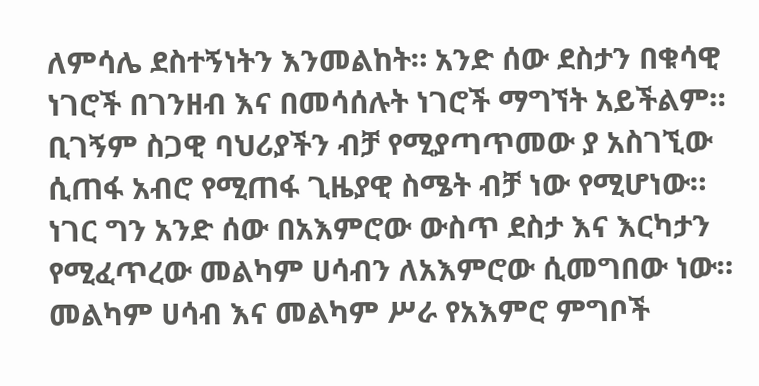ለምሳሌ ደስተኝነትን እንመልከት። አንድ ሰው ደስታን በቁሳዊ ነገሮች በገንዘብ እና በመሳሰሉት ነገሮች ማግኘት አይችልም። ቢገኝም ስጋዊ ባህሪያችን ብቻ የሚያጣጥመው ያ አስገኚው ሲጠፋ አብሮ የሚጠፋ ጊዜያዊ ስሜት ብቻ ነው የሚሆነው። ነገር ግን አንድ ሰው በአእምሮው ውስጥ ደስታ እና እርካታን የሚፈጥረው መልካም ሀሳብን ለአእምሮው ሲመግበው ነው። መልካም ሀሳብ እና መልካም ሥራ የአእምሮ ምግቦች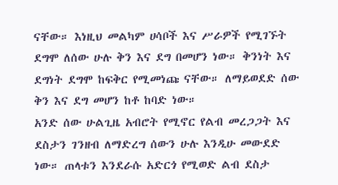ናቸው። እነዚህ መልካም ሀሳቦች እና ሥራዎች የሚገኙት ደግሞ ለሰው ሁሉ ቅን እና ደግ በመሆን ነው። ቅንነት እና ደግነት ደግሞ ከፍቅር የሚመነጩ ናቸው። ለማይወደድ ሰው ቅን እና ደግ መሆን ከቶ ከባድ ነው።
አንድ ሰው ሁልጊዜ አብሮት የሚኖር የልብ መረጋጋት እና ደስታን ገንዘብ ለማድረግ ሰውን ሁሉ እንዲሁ መውደድ ነው። ጠላቱን እንደራሱ አድርጎ የሚወድ ልብ ደስታ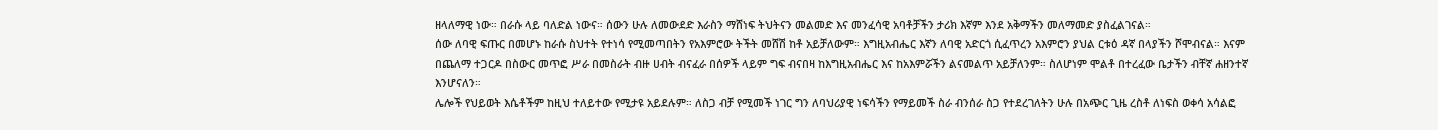ዘላለማዊ ነው። በራሱ ላይ ባለድል ነውና። ሰውን ሁሉ ለመውደድ እራስን ማሸነፍ ትህትናን መልመድ እና መንፈሳዊ አባቶቻችን ታሪክ እኛም እንደ አቅማችን መለማመድ ያስፈልገናል።
ሰው ለባዊ ፍጡር በመሆኑ ከራሱ ስህተት የተነሳ የሚመጣበትን የአእምሮው ትችት መሸሽ ከቶ አይቻለውም። እግዚአብሔር እኛን ለባዊ አድርጎ ሲፈጥረን አእምሮን ያህል ርቱዕ ዳኛ በላያችን ሾሞብናል። እናም በጨለማ ተጋርዶ በስውር መጥፎ ሥራ በመስራት ብዙ ሀብት ብናፈራ በሰዎች ላይም ግፍ ብናበዛ ከእግዚአብሔር እና ከአእምሯችን ልናመልጥ አይቻለንም። ስለሆነም ሞልቶ በተረፈው ቤታችን ብቸኛ ሐዘንተኛ እንሆናለን።
ሌሎች የህይወት እሴቶችም ከዚህ ተለይተው የሚታዩ አይደሉም። ለስጋ ብቻ የሚመች ነገር ግን ለባህሪያዊ ነፍሳችን የማይመች ስራ ብንሰራ ስጋ የተደረገለትን ሁሉ በአጭር ጊዜ ረስቶ ለነፍስ ወቀሳ አሳልፎ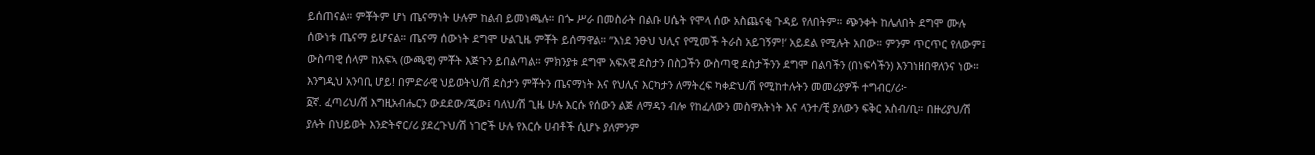ይሰጠናል። ምቾትም ሆነ ጤናማነት ሁሉም ከልብ ይመነጫሉ። በጐ ሥራ በመስራት በልቡ ሀሴት የሞላ ሰው አስጨናቂ ጉዳይ የለበትም። ጭንቀት ከሌለበት ደግሞ ሙሉ ሰውነቱ ጤናማ ይሆናል። ጤናማ ሰውነት ደግሞ ሁልጊዜ ምቾት ይሰማዋል። ”እነደ ንፁህ ህሊና የሚመች ትራስ አይገኝም!‘ አይደል የሚሉት አበው። ምንም ጥርጥር የለውም፤ ውስጣዊ ሰላም ከአፍኣ (ውጫዊ) ምቾት እጅጉን ይበልጣል። ምክንያቱ ደግሞ አፍአዊ ደስታን በስጋችን ውስጣዊ ደስታችንን ደግሞ በልባችን (በነፍሳችን) እንገነዘበዋለንና ነው።
እንግዲህ አንባቢ ሆይ! በምድራዊ ህይወትህ/ሽ ደስታን ምቾትን ጤናማነት እና የህሊና እርካታን ለማትረፍ ካቀድህ/ሽ የሚከተሉትን መመሪያዎች ተግብር/ሪ፦
፩ኛ. ፈጣሪህ/ሽ እግዚአብሔርን ውደደው/ጂው፤ ባለህ/ሽ ጊዜ ሁሉ እርሱ የሰውን ልጅ ለማዳን ብሎ የከፈለውን መስዋእትነት እና ላንተ/ቺ ያለውን ፍቅር አስብ/ቢ። በዙሪያህ/ሽ ያሉት በህይወት እንድትኖር/ሪ ያደረጉህ/ሽ ነገሮች ሁሉ የእርሱ ሀብቶች ሲሆኑ ያለምንም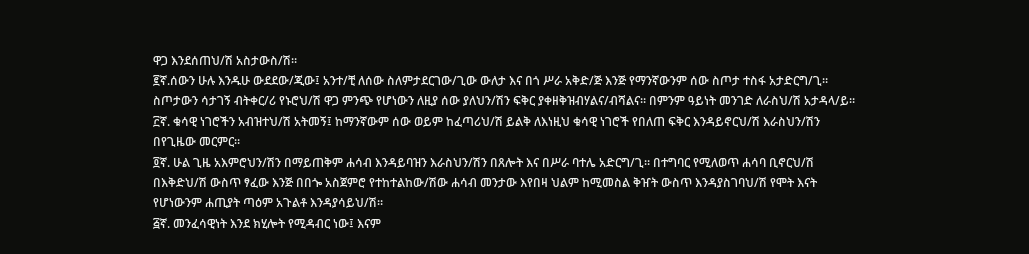ዋጋ እንደሰጠህ/ሽ አስታውስ/ሽ።
፪ኛ.ሰውን ሁሉ እንዱሁ ውደደው/ጂው፤ አንተ/ቺ ለሰው ስለምታደርገው/ጊው ውለታ እና በጎ ሥራ አቅድ/ጅ እንጅ የማንኛውንም ሰው ስጦታ ተስፋ አታድርግ/ጊ። ስጦታውን ሳታገኝ ብትቀር/ሪ የኑሮህ/ሽ ዋጋ ምንጭ የሆነውን ለዚያ ሰው ያለህን/ሽን ፍቅር ያቀዘቅዝብሃልና/ብሻልና። በምንም ዓይነት መንገድ ለራስህ/ሽ አታዳላ/ይ።
፫ኛ. ቁሳዊ ነገሮችን አብዝተህ/ሽ አትመኝ፤ ከማንኛውም ሰው ወይም ከፈጣሪህ/ሽ ይልቅ ለእነዚህ ቁሳዊ ነገሮች የበለጠ ፍቅር እንዳይኖርህ/ሽ እራስህን/ሽን በየጊዜው መርምር።
፬ኛ. ሁል ጊዜ አእምሮህን/ሽን በማይጠቅም ሐሳብ እንዳይባዝን እራስህን/ሽን በጸሎት እና በሥራ ባተሌ አድርግ/ጊ። በተግባር የሚለወጥ ሐሳባ ቢኖርህ/ሽ በእቅድህ/ሽ ውስጥ ፃፈው እንጅ በበጐ አስጀምሮ የተከተልከው/ሽው ሐሳብ መንታው እየበዛ ህልም ከሚመስል ቅዠት ውስጥ እንዳያስገባህ/ሽ የሞት እናት የሆነውንም ሐጢያት ጣዕም አጉልቶ እንዳያሳይህ/ሽ።
፭ኛ. መንፈሳዊነት እንደ ክሂሎት የሚዳብር ነው፤ እናም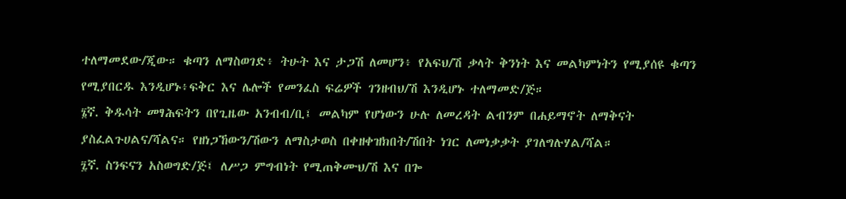ተለማመደው/ጂው። ቁጣን ለማስወገድ፥ ትሁት እና ታጋሽ ለመሆን፥ የአፍህ/ሽ ቃላት ቅንነት እና መልካምነትን የሚያሰዩ ቁጣን የሚያበርዱ እንዲሆኑ፥ፍቅር እና ሌሎች የመንፈስ ፍሬዎች ገንዘብህ/ሽ እንዲሆኑ ተለማመድ/ጅ።
፮ኛ. ቅዱሳት መፃሕፍትን በየጊዜው አንብብ/ቢ፤ መልካም የሆነውን ሁሉ ለመረዳት ልብንም በሐይማኖት ለማቅናት ያስፈልጉሀልና/ሻልና። የዘነጋኸውን/ሽውን ለማስታወስ በቀዘቀዝክበት/ሽበት ነገር ለመነቃቃት ያገለግሉሃል/ሻል።
፯ኛ. ስንፍናን አስወግድ/ጅ፤ ለሥጋ ምግብነት የሚጠቅሙህ/ሽ እና በጐ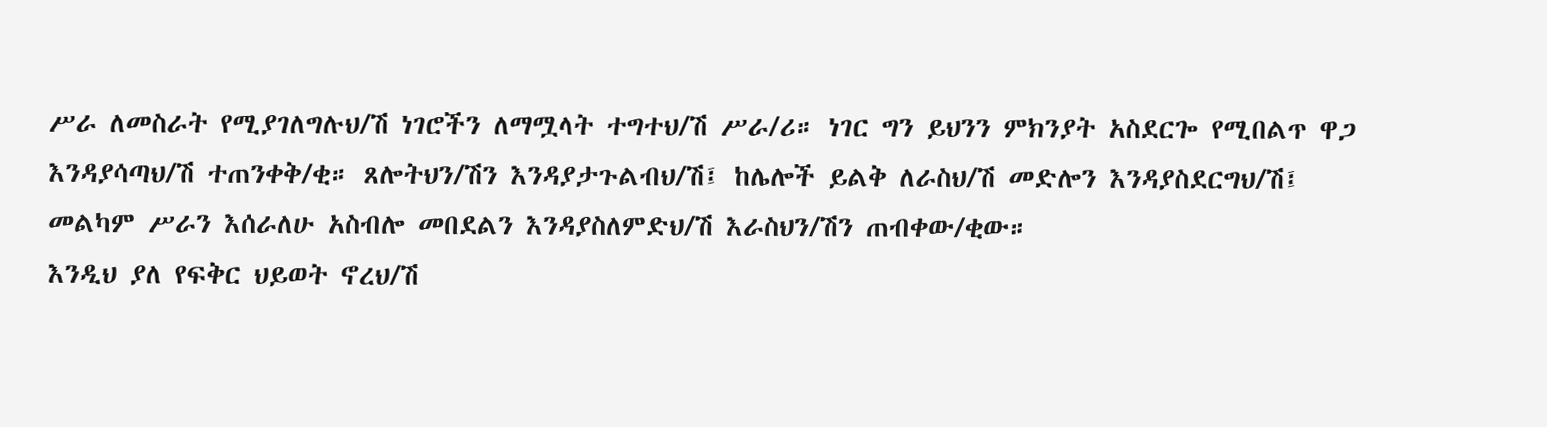ሥራ ለመስራት የሚያገለግሉህ/ሽ ነገሮችን ለማሟላት ተግተህ/ሽ ሥራ/ሪ። ነገር ግን ይህንን ምክንያት አስደርጐ የሚበልጥ ዋጋ እንዳያሳጣህ/ሽ ተጠንቀቅ/ቂ። ጸሎትህን/ሽን እንዳያታጉልብህ/ሽ፤ ከሌሎች ይልቅ ለራስህ/ሽ መድሎን እንዳያስደርግህ/ሽ፤ መልካም ሥራን እሰራለሁ አስብሎ መበደልን እንዳያስለምድህ/ሽ እራስህን/ሽን ጠብቀው/ቂው።
እንዲህ ያለ የፍቅር ህይወት ኖረህ/ሽ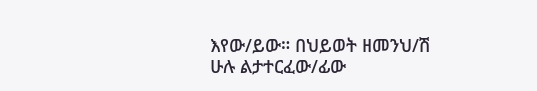እየው/ይው። በህይወት ዘመንህ/ሽ ሁሉ ልታተርፈው/ፊው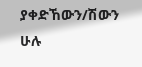ያቀድኸውን/ሽውን ሁሉ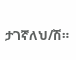ታገኛለህ/ሽ።